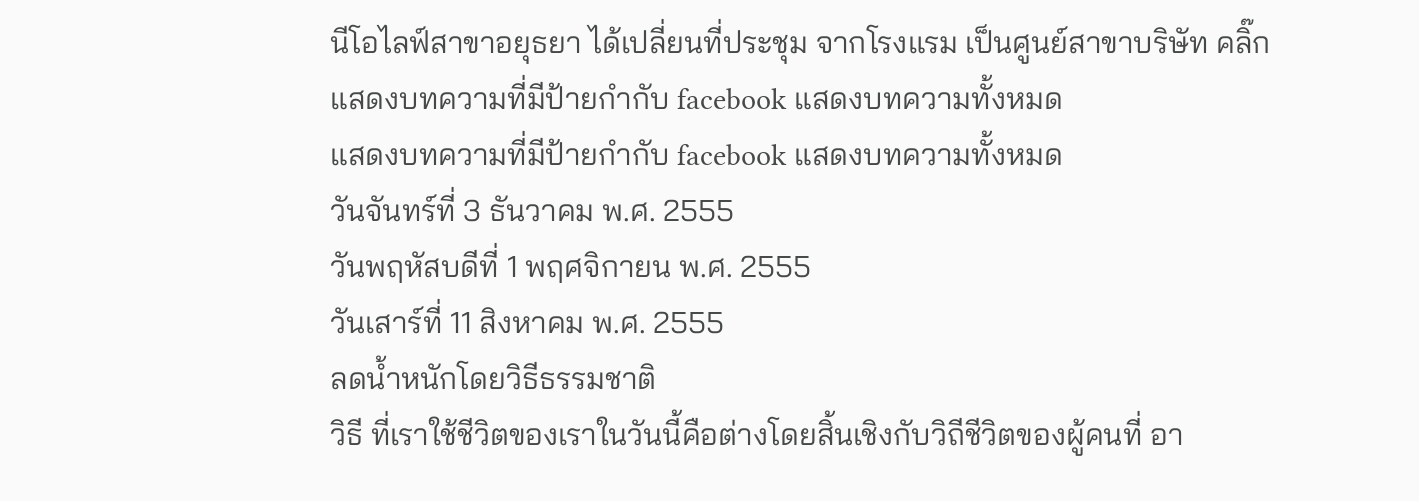นีโอไลฟ์สาขาอยุธยา ได้เปลี่ยนที่ประชุม จากโรงแรม เป็นศูนย์สาขาบริษัท คลิ๊ก
แสดงบทความที่มีป้ายกำกับ facebook แสดงบทความทั้งหมด
แสดงบทความที่มีป้ายกำกับ facebook แสดงบทความทั้งหมด
วันจันทร์ที่ 3 ธันวาคม พ.ศ. 2555
วันพฤหัสบดีที่ 1 พฤศจิกายน พ.ศ. 2555
วันเสาร์ที่ 11 สิงหาคม พ.ศ. 2555
ลดน้ำหนักโดยวิธีธรรมชาติ
วิธี ที่เราใช้ชีวิตของเราในวันนี้คือต่างโดยสิ้นเชิงกับวิถีชีวิตของผู้คนที่ อา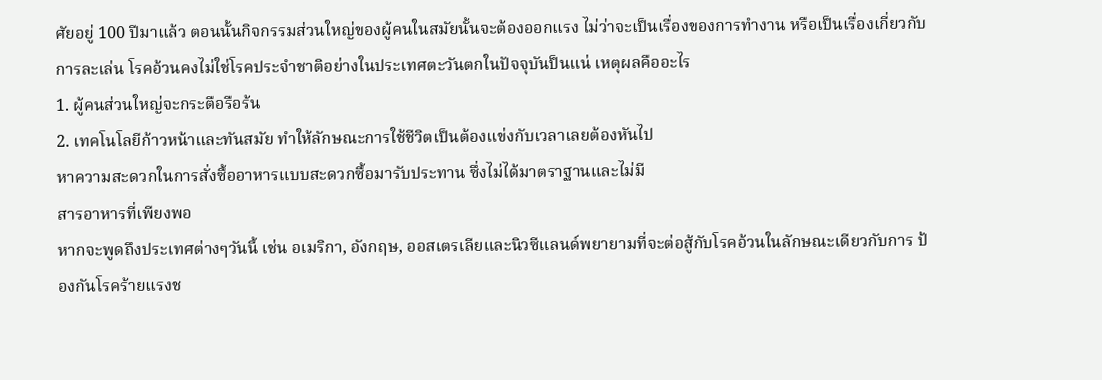ศัยอยู่ 100 ปีมาแล้ว ตอนนั้นกิจกรรมส่วนใหญ่ของผู้คนในสมัยนั้นจะต้องออกแรง ไม่ว่าจะเป็นเรื่องของการทำงาน หรือเป็นเรื่องเกี่ยวกับการละเล่น โรคอ้วนคงไม่ใช่โรคประจำชาติอย่างในประเทศตะวันตกในปัจจุบันป็นแน่ เหตุผลคืออะไร
1. ผู้คนส่วนใหญ่จะกระตือรือร้น
2. เทคโนโลยีก้าวหน้าและทันสมัย ทำให้ลักษณะการใช้ชีวิตเป็นต้องแข่งกับเวลาเลยต้องหันไป
หาความสะดวกในการสั่งซื้ออาหารแบบสะดวกซื้อมารับประทาน ซึ่งไม่ได้มาตราฐานและไม่มี
สารอาหารที่เพียงพอ
หากจะพูดถึงประเทศต่างๆวันนี้ เช่น อเมริกา, อังกฤษ, ออสเตรเลียและนิวซีแลนด์พยายามที่จะต่อสู้กับโรคอ้วนในลักษณะเดียวกับการ ป้องกันโรคร้ายแรงช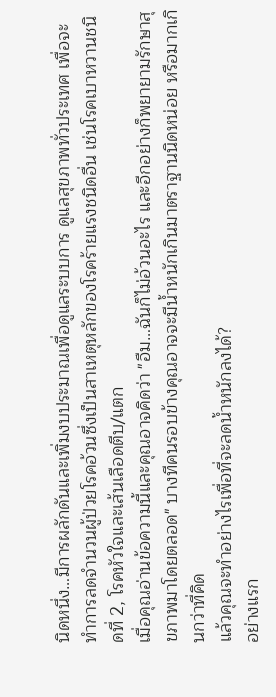นิดหนึ่ง…มีการผลักดันและเพิ่มงบประมาณเพื่อดูแลระบบการ ดูแลสุขภาพทั่วประเทศ เพื่อจะทำการลดจำนวนผู้ป่วยโรคอ้วนซึ่งเป็นสาเหตุหลักของโรคร้ายแรงชนิดอื่น เช่นโรคเบาหวานชนิดที่ 2, โรคหัวใจและเส้นเลือดตีบ/แตก
เมื่อคุณอ่านข้อความนี้และคุณอาจคิดว่า "อืม…ฉันก็ไม่อ้วนอะไร และอีกอย่างก็พยายามรักษาสุขภาพมาโดยตลอด" บางทีคนรอบข้างคุณอาจจะมีน้ำหนักเกินมาตราฐานนิดหน่อย หรือมากเกินกว่าที่คิด
แล้วคุณจะทำอย่างไรเพื่อที่จะลดน้ำหนักลงได้?
อย่างแรก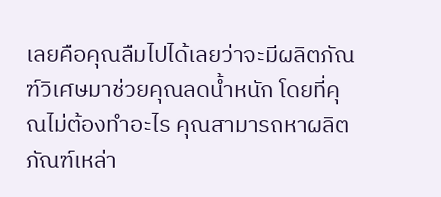เลยคือคุณลืมไปได้เลยว่าจะมีผลิตภัณฑ์วิเศษมาช่วยคุณลดน้ำหนัก โดยที่คุณไม่ต้องทำอะไร คุณสามารถหาผลิตภัณฑ์เหล่า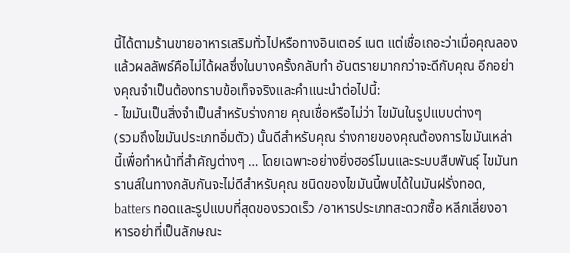นี้ได้ตามร้านขายอาหารเสริมทั่วไปหรือทางอินเตอร์ เนต แต่เชื่อเถอะว่าเมื่อคุณลองแล้วผลลัพธ์คือไม่ได้ผลซึ่งในบางครั้งกลับทำ อันตรายมากกว่าจะดีกับคุณ อีกอย่างคุณจำเป็นต้องทราบข้อเท็จจริงและคำแนะนำต่อไปนี้:
- ไขมันเป็นสิ่งจำเป็นสำหรับร่างกาย คุณเชื่อหรือไม่ว่า ไขมันในรูปแบบต่างๆ
(รวมถึงไขมันประเภทอิ่มตัว) นั้นดีสำหรับคุณ ร่างกายของคุณต้องการไขมันเหล่านี้เพื่อทำหน้าที่สำคัญต่างๆ … โดยเฉพาะอย่างยิ่งฮอร์โมนและระบบสืบพันธุ์ ไขมันทรานส์ในทางกลับกันจะไม่ดีสำหรับคุณ ชนิดของไขมันนี้พบได้ในมันฝรั่งทอด, batters ทอดและรูปแบบที่สุดของรวดเร็ว /อาหารประเภทสะดวกซื้อ หลีกเลี่ยงอาหารอย่าที่เป็นลักษณะ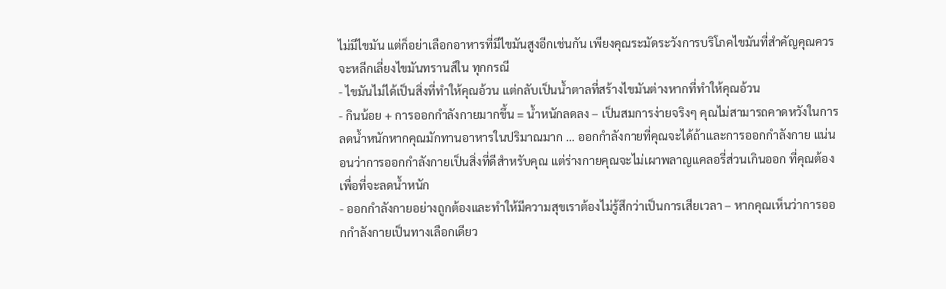ไม่มีไขมัน แต่ก็อย่าเลือกอาหารที่มีไขมันสูงอีกเช่นกัน เพียงคุณระมัดระวังการบริโภคไขมันที่สำคัญคุณควรจะหลีกเลี่ยงไขมันทรานส์ใน ทุกกรณี
- ไขมันไม่ได้เป็นสิ่งที่ทำให้คุณอ้วน แต่กลับเป็นน้ำตาลที่สร้างไขมันต่างหากที่ทำให้คุณอ้วน
- กินน้อย + การออกกำลังกายมากขึ้น = น้ำหนักลดลง – เป็นสมการง่ายจริงๆ คุณไม่สามารถคาดหวังในการลดน้ำหนักหากคุณมักทานอาหารในปริมาณมาก … ออกกำลังกายที่คุณจะได้ถ้าและการออกกำลังกาย แน่นอนว่าการออกกำลังกายเป็นสิ่งที่ดีสำหรับคุณ แต่ร่างกายคุณจะไม่เผาพลาญแคลอรี่ส่วนเกินออก ที่คุณต้องเพื่อที่จะลดน้ำหนัก
- ออกกำลังกายอย่างถูกต้องและทำให้มีความสุขเราต้องไม่รู้สึกว่าเป็นการเสียเวลา – หากคุณเห็นว่าการออกกำลังกายเป็นทางเลือกเดียว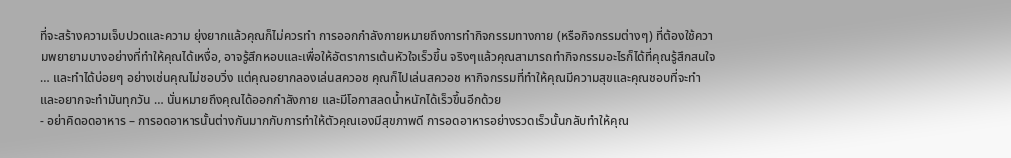ที่จะสร้างความเจ็บปวดและความ ยุ่งยากแล้วคุณก็ไม่ควรทำ การออกกำลังกายหมายถึงการทำกิจกรรมทางกาย (หรือกิจกรรมต่างๆ) ที่ต้องใช้ความพยายามบางอย่างที่ทำให้คุณได้เหงื่อ, อาจรู้สึกหอบและเพื่อให้อัตราการเต้นหัวใจเร็วขึ้น จริงๆแล้วคุณสามารถทำกิจกรรมอะไรก็ได้ที่คุณรู้สึกสนใจ … และทำได้บ่อยๆ อย่างเช่นคุณไม่ชอบวิ่ง แต่คุณอยากลองเล่นสควอช คุณก็ไปเล่นสควอช หากิจกรรมที่ทำให้คุณมีความสุขและคุณชอบที่จะทำและอยากจะทำมันทุกวัน … นั่นหมายถึงคุณได้ออกกำลังกาย และมีโอกาสลดน้ำหนักได้เร็วขึ้นอีกด้วย
- อย่าคิดอดอาหาร – การอดอาหารนั้นต่างกันมากกับการทำให้ตัวคุณเองมีสุขภาพดี การอดอาหารอย่างรวดเร็วนั้นกลับทำให้คุณ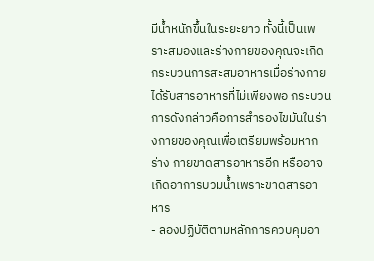มีน้ำหนักขึ้นในระยะยาว ทั้งนี้เป็นเพราะสมองและร่างกายของคุณจะเกิดกระบวนการสะสมอาหารเมื่อร่างกาย ได้รับสารอาหารที่ไม่เพียงพอ กระบวนการดังกล่าวคือการสำรองไขมันในร่างกายของคุณเพื่อเตรียมพร้อมหากร่าง กายขาดสารอาหารอีก หรืออาจเกิดอาการบวมน้ำเพราะขาดสารอาหาร
- ลองปฏิบัติตามหลักการควบคุมอา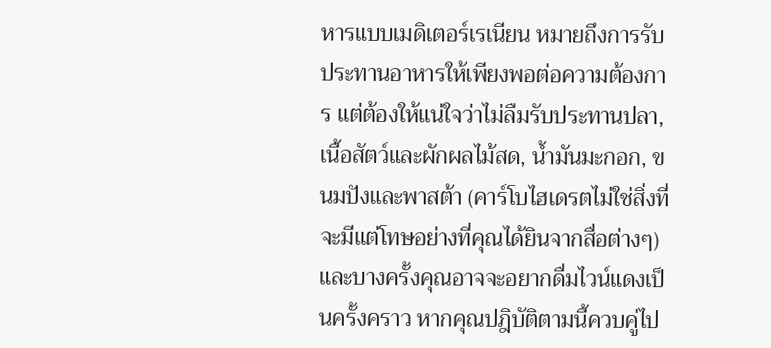หารแบบเมดิเตอร์เรเนียน หมายถึงการรับประทานอาหารให้เพียงพอต่อความต้องการ แต่ต้องให้แน่ใจว่าไม่ลืมรับประทานปลา, เนื้อสัตว์และผักผลไม้สด, น้ำมันมะกอก, ขนมปังและพาสต้า (คาร์โบไฮเดรตไม่ใช่สิ่งที่จะมีแต่โทษอย่างที่คุณได้ยินจากสื่อต่างๆ) และบางครั้งคุณอาจจะอยากดื่มไวน์แดงเป็นครั้งคราว หากคุณปฎิบัติตามนี้ควบคู่ไป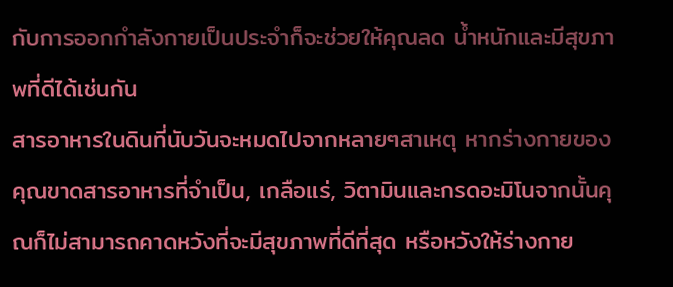กับการออกกำลังกายเป็นประจำก็จะช่วยให้คุณลด น้ำหนักและมีสุขภาพที่ดีได้เช่นกัน
สารอาหารในดินที่นับวันจะหมดไปจากหลายๆสาเหตุ หากร่างกายของคุณขาดสารอาหารที่จำเป็น, เกลือแร่, วิตามินและกรดอะมิโนจากนั้นคุณก็ไม่สามารถคาดหวังที่จะมีสุขภาพที่ดีที่สุด หรือหวังให้ร่างกาย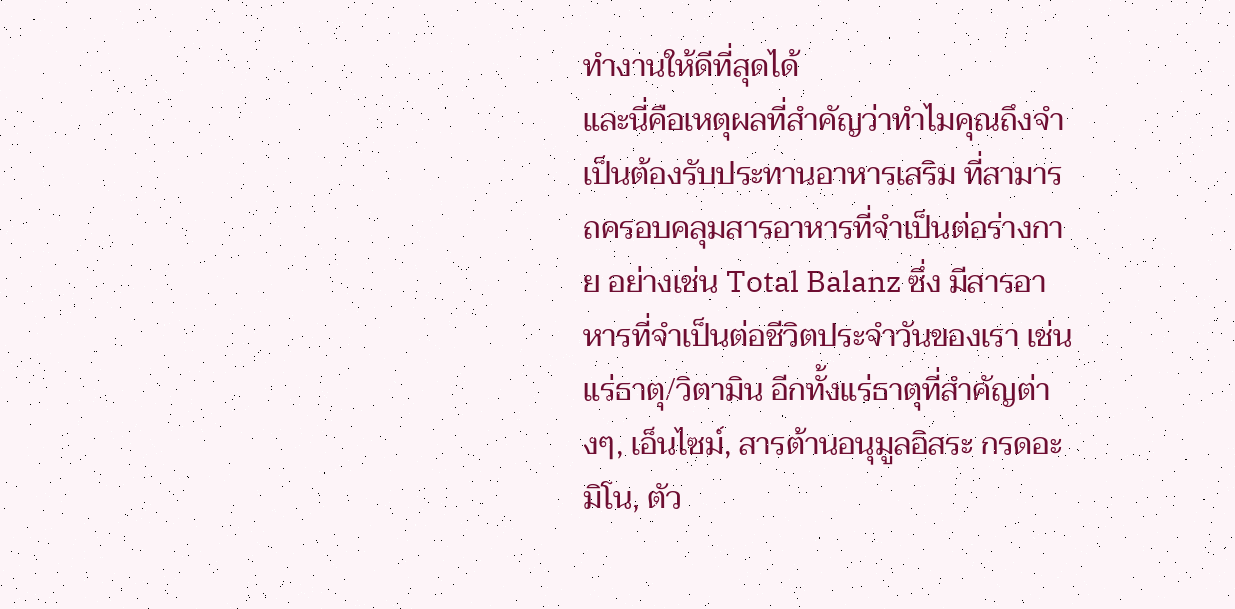ทำงานให้ดีที่สุดได้
และนี่คือเหตุผลที่สำคัญว่าทำไมคุณถึงจำเป็นต้องรับประทานอาหารเสริม ที่สามารถครอบคลุมสารอาหารที่จำเป็นต่อร่างกาย อย่างเช่น Total Balanz ซึ่ง มีสารอาหารที่จำเป็นต่อชีวิตประจำวันของเรา เช่น แร่ธาตุ/วิตามิน อีกทั้งแร่ธาตุที่สำคัญต่างๆ, เอ็นไซม์, สารต้านอนุมูลอิสระ กรดอะมิโน, ตัว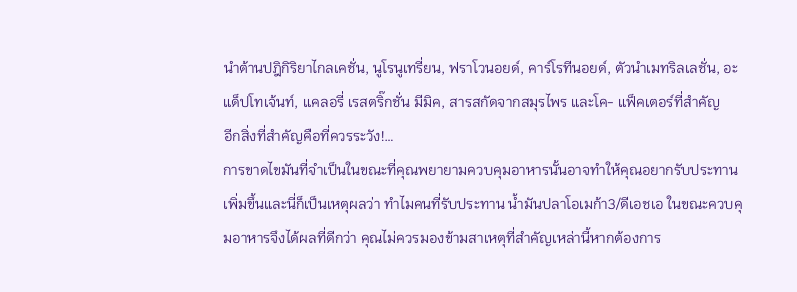นำต้านปฎิกิริยาไกลเคชั่น, นูโรนูเทรี่ยน, ฟราโวนอยด์, คาร์โรทีนอยด์, ตัวนำเมทริลเลชั่น, อะแด็ปโทเจ้นท์, แคลอรี่ เรสตริ๊กชั่น มีมิค, สารสกัดจากสมุรไพร และโค- แฟ็คเตอร์ที่สำคัญ
อีกสิ่งที่สำคัญคือที่ควรระวัง!…
การขาดไขมันที่จำเป็นในขณะที่คุณพยายามควบคุมอาหารนั้นอาจทำให้คุณอยากรับประทานเพิ่มขึ้นและนี่ก็เป็นเหตุผลว่า ทำไมคนที่รับประทาน น้ำมันปลาโอเมก้า3/ดีเอชเอ ในขณะควบคุมอาหารจึงได้ผลที่ดีกว่า คุณไม่ควรมองข้ามสาเหตุที่สำคัญเหล่านี้หากต้องการ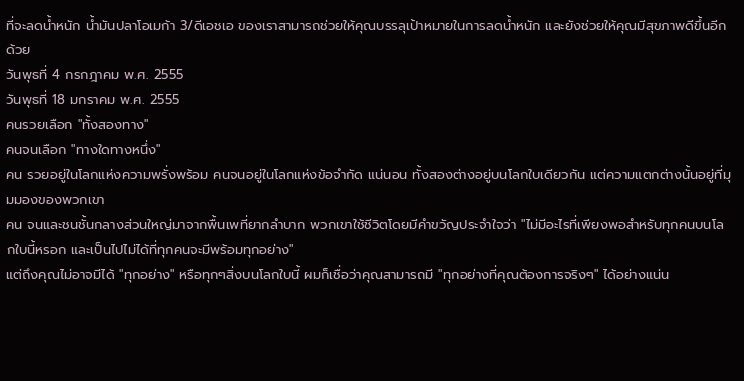ที่จะลดน้ำหนัก น้ำมันปลาโอเมก้า 3/ดีเอชเอ ของเราสามารถช่วยให้คุณบรรลุเป้าหมายในการลดน้ำหนัก และยังช่วยให้คุณมีสุขภาพดีขึ้นอีกด้วย
วันพุธที่ 4 กรกฎาคม พ.ศ. 2555
วันพุธที่ 18 มกราคม พ.ศ. 2555
คนรวยเลือก "ทั้งสองทาง"
คนจนเลือก "ทางใดทางหนึ่ง"
คน รวยอยู่ในโลกแห่งความพรั่งพร้อม คนจนอยู่ในโลกแห่งข้อจำกัด แน่นอน ทั้งสองต่างอยู่บนโลกใบเดียวกัน แต่ความแตกต่างนั้นอยู่ที่มุมมองของพวกเขา
คน จนและชนชั้นกลางส่วนใหญ่มาจากพื้นเพที่ยากลำบาก พวกเขาใช้ชีวิตโดยมีคำขวัญประจำใจว่า "ไม่มีอะไรที่เพียงพอสำหรับทุกคนบนโลกใบนี้หรอก และเป็นไปไม่ได้ที่ทุกคนจะมีพร้อมทุกอย่าง"
แต่ถึงคุณไม่อาจมีได้ "ทุกอย่าง" หรือทุกๆสิ่งบนโลกใบนี้ ผมก็เชื่อว่าคุณสามารถมี "ทุกอย่างที่คุณต้องการจริงๆ" ได้อย่างแน่น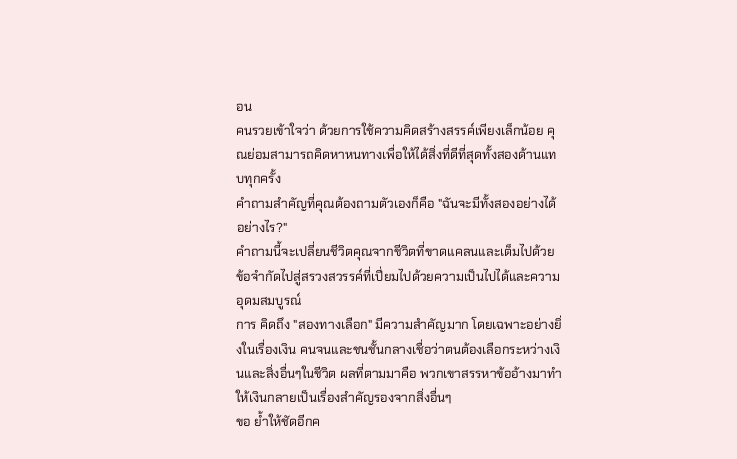อน
คนรวยเข้าใจว่า ด้วยการใช้ความคิดสร้างสรรค์เพียงเล็กน้อย คุณย่อมสามารถคิดหาหนทางเพื่อให้ได้สิ่งที่ดีที่สุดทั้งสองด้านแทบทุกครั้ง
คำถามสำคัญที่คุณต้องถามตัวเองก็คือ "ฉันจะมีทั้งสองอย่างได้อย่างไร?"
คำถามนี้จะเปลี่ยนชีวิตคุณจากชีวิตที่ขาดแคลนและเต็มไปด้วยข้อจำกัดไปสู่สรวงสวรรค์ที่เปี่ยมไปด้วยความเป็นไปได้และความอุดมสมบูรณ์
การ คิดถึง "สองทางเลือก" มีความสำคัญมาก โดยเฉพาะอย่างยิ่งในเรื่องเงิน คนจนและชนชั้นกลางเชื่อว่าตนต้องเลือกระหว่างเงินและสิ่งอื่นๆในชีวิต ผลที่ตามมาคือ พวกเขาสรรหาข้ออ้างมาทำให้เงินกลายเป็นเรื่องสำคัญรองจากสิ่งอื่นๆ
ขอ ย้ำให้ชัดอีกค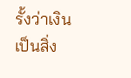รั้งว่าเงินเป็นสิ่ง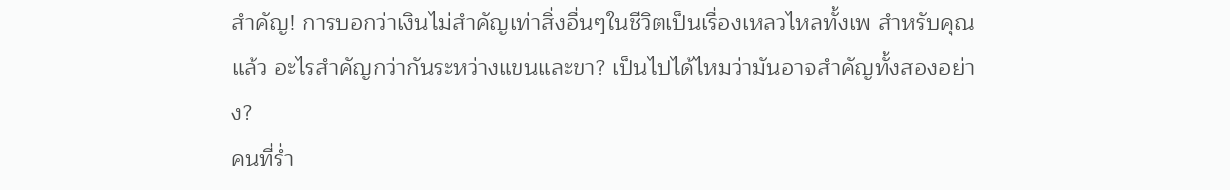สำคัญ! การบอกว่าเงินไม่สำคัญเท่าสิ่งอื่นๆในชีวิตเป็นเรื่องเหลวไหลทั้งเพ สำหรับคุณแล้ว อะไรสำคัญกว่ากันระหว่างแขนและขา? เป็นไปได้ไหมว่ามันอาจสำคัญทั้งสองอย่าง?
คนที่ร่ำ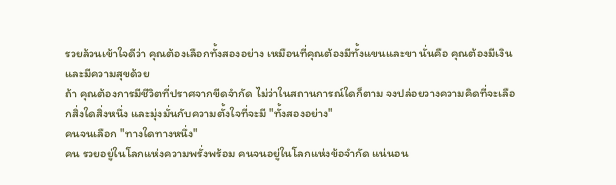รวยล้วนเข้าใจดีว่า คุณต้องเลือกทั้งสองอย่าง เหมือนที่คุณต้องมีทั้งแขนและขา นั่นคือ คุณต้องมีเงินและมีความสุขด้วย
ถ้า คุณต้องการมีชีวิตที่ปราศจากขีดจำกัด ไม่ว่าในสถานการณ์ใดก็ตาม จงปล่อยวางความคิดที่จะเลือกสิ่งใดสิ่งหนึ่ง และมุ่งมั่นกับความตั้งใจที่จะมี "ทั้งสองอย่าง"
คนจนเลือก "ทางใดทางหนึ่ง"
คน รวยอยู่ในโลกแห่งความพรั่งพร้อม คนจนอยู่ในโลกแห่งข้อจำกัด แน่นอน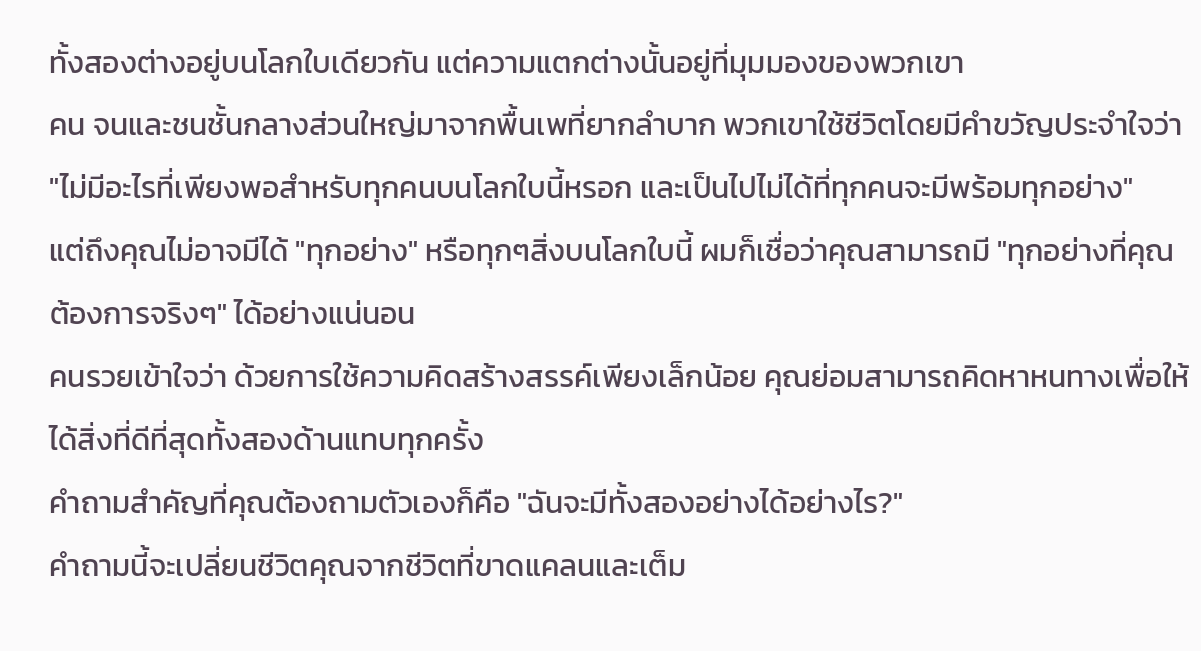ทั้งสองต่างอยู่บนโลกใบเดียวกัน แต่ความแตกต่างนั้นอยู่ที่มุมมองของพวกเขา
คน จนและชนชั้นกลางส่วนใหญ่มาจากพื้นเพที่ยากลำบาก พวกเขาใช้ชีวิตโดยมีคำขวัญประจำใจว่า "ไม่มีอะไรที่เพียงพอสำหรับทุกคนบนโลกใบนี้หรอก และเป็นไปไม่ได้ที่ทุกคนจะมีพร้อมทุกอย่าง"
แต่ถึงคุณไม่อาจมีได้ "ทุกอย่าง" หรือทุกๆสิ่งบนโลกใบนี้ ผมก็เชื่อว่าคุณสามารถมี "ทุกอย่างที่คุณต้องการจริงๆ" ได้อย่างแน่นอน
คนรวยเข้าใจว่า ด้วยการใช้ความคิดสร้างสรรค์เพียงเล็กน้อย คุณย่อมสามารถคิดหาหนทางเพื่อให้ได้สิ่งที่ดีที่สุดทั้งสองด้านแทบทุกครั้ง
คำถามสำคัญที่คุณต้องถามตัวเองก็คือ "ฉันจะมีทั้งสองอย่างได้อย่างไร?"
คำถามนี้จะเปลี่ยนชีวิตคุณจากชีวิตที่ขาดแคลนและเต็ม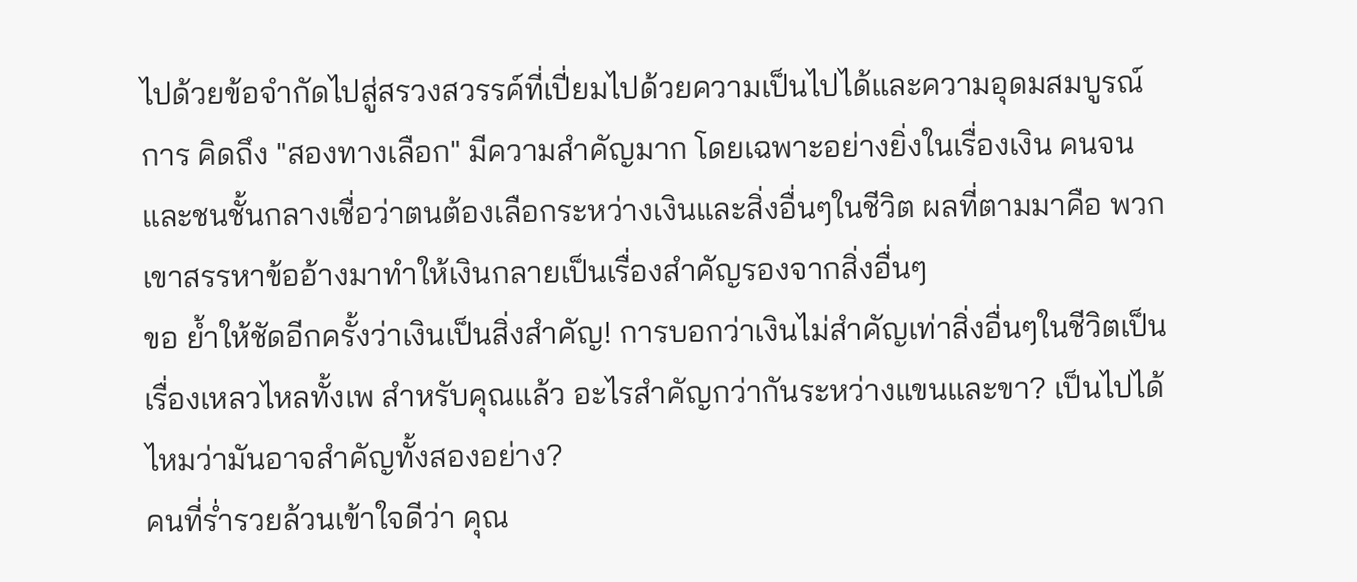ไปด้วยข้อจำกัดไปสู่สรวงสวรรค์ที่เปี่ยมไปด้วยความเป็นไปได้และความอุดมสมบูรณ์
การ คิดถึง "สองทางเลือก" มีความสำคัญมาก โดยเฉพาะอย่างยิ่งในเรื่องเงิน คนจนและชนชั้นกลางเชื่อว่าตนต้องเลือกระหว่างเงินและสิ่งอื่นๆในชีวิต ผลที่ตามมาคือ พวกเขาสรรหาข้ออ้างมาทำให้เงินกลายเป็นเรื่องสำคัญรองจากสิ่งอื่นๆ
ขอ ย้ำให้ชัดอีกครั้งว่าเงินเป็นสิ่งสำคัญ! การบอกว่าเงินไม่สำคัญเท่าสิ่งอื่นๆในชีวิตเป็นเรื่องเหลวไหลทั้งเพ สำหรับคุณแล้ว อะไรสำคัญกว่ากันระหว่างแขนและขา? เป็นไปได้ไหมว่ามันอาจสำคัญทั้งสองอย่าง?
คนที่ร่ำรวยล้วนเข้าใจดีว่า คุณ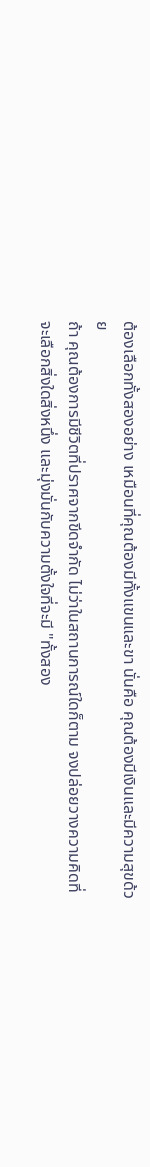ต้องเลือกทั้งสองอย่าง เหมือนที่คุณต้องมีทั้งแขนและขา นั่นคือ คุณต้องมีเงินและมีความสุขด้วย
ถ้า คุณต้องการมีชีวิตที่ปราศจากขีดจำกัด ไม่ว่าในสถานการณ์ใดก็ตาม จงปล่อยวางความคิดที่จะเลือกสิ่งใดสิ่งหนึ่ง และมุ่งมั่นกับความตั้งใจที่จะมี "ทั้งสอง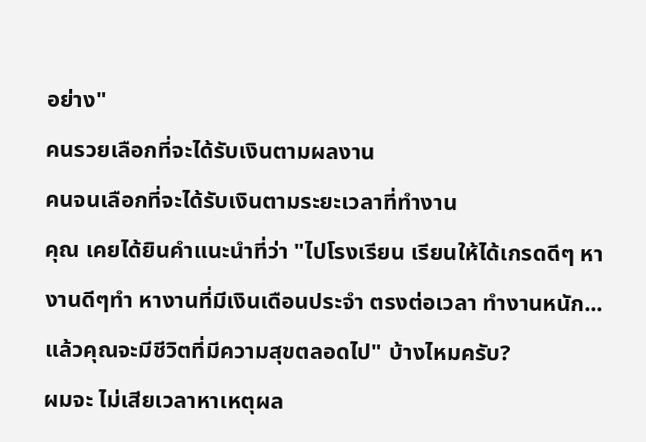อย่าง"
คนรวยเลือกที่จะได้รับเงินตามผลงาน
คนจนเลือกที่จะได้รับเงินตามระยะเวลาที่ทำงาน
คุณ เคยได้ยินคำแนะนำที่ว่า "ไปโรงเรียน เรียนให้ได้เกรดดีๆ หางานดีๆทำ หางานที่มีเงินเดือนประจำ ตรงต่อเวลา ทำงานหนัก...แล้วคุณจะมีชีวิตที่มีความสุขตลอดไป" บ้างไหมครับ?
ผมจะ ไม่เสียเวลาหาเหตุผล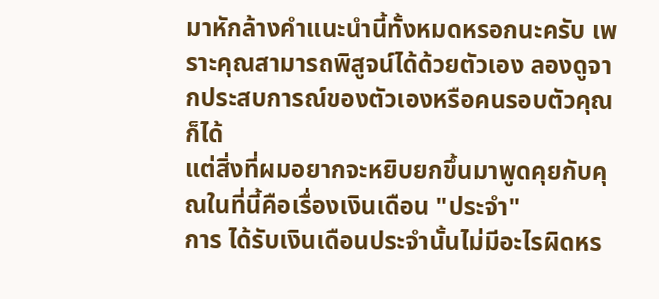มาหักล้างคำแนะนำนี้ทั้งหมดหรอกนะครับ เพราะคุณสามารถพิสูจน์ได้ด้วยตัวเอง ลองดูจากประสบการณ์ของตัวเองหรือคนรอบตัวคุณก็ได้
แต่สิ่งที่ผมอยากจะหยิบยกขึ้นมาพูดคุยกับคุณในที่นี้คือเรื่องเงินเดือน "ประจำ"
การ ได้รับเงินเดือนประจำนั้นไม่มีอะไรผิดหร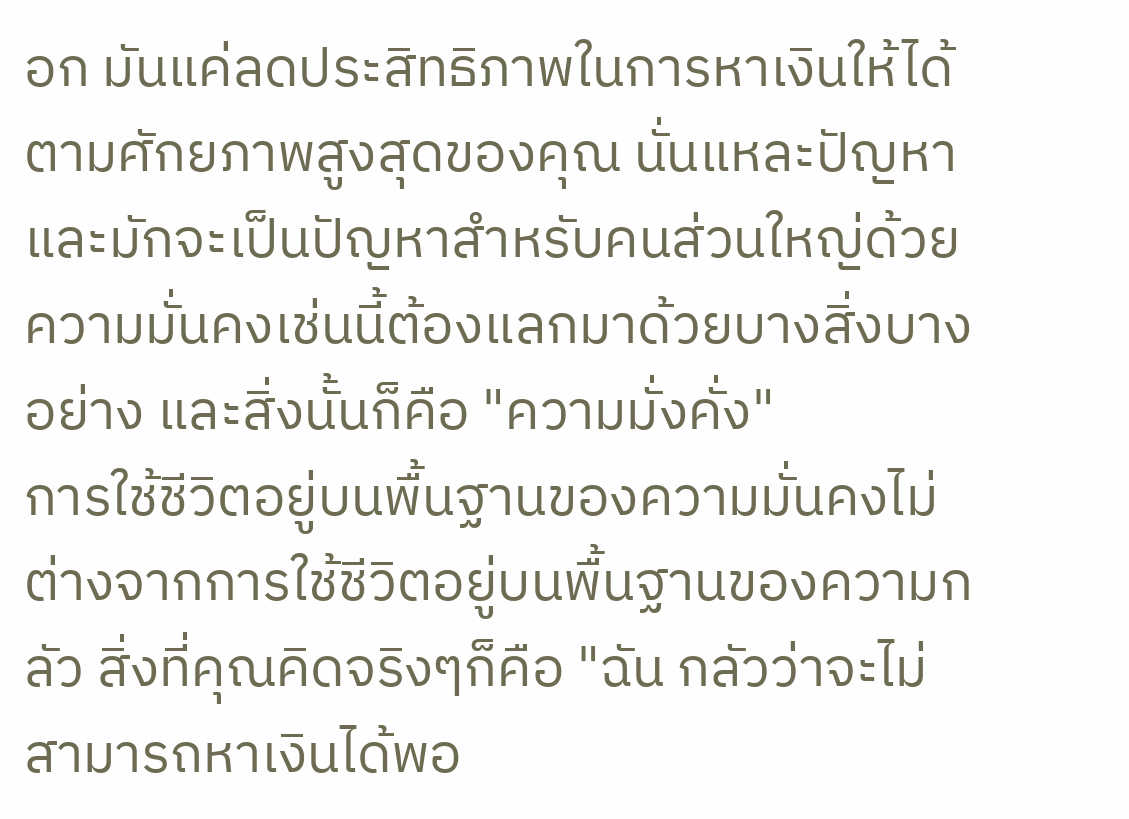อก มันแค่ลดประสิทธิภาพในการหาเงินให้ได้ตามศักยภาพสูงสุดของคุณ นั่นแหละปัญหา และมักจะเป็นปัญหาสำหรับคนส่วนใหญ่ด้วย
ความมั่นคงเช่นนี้ต้องแลกมาด้วยบางสิ่งบางอย่าง และสิ่งนั้นก็คือ "ความมั่งคั่ง"
การใช้ชีวิตอยู่บนพื้นฐานของความมั่นคงไม่ต่างจากการใช้ชีวิตอยู่บนพื้นฐานของความกลัว สิ่งที่คุณคิดจริงๆก็คือ "ฉัน กลัวว่าจะไม่สามารถหาเงินได้พอ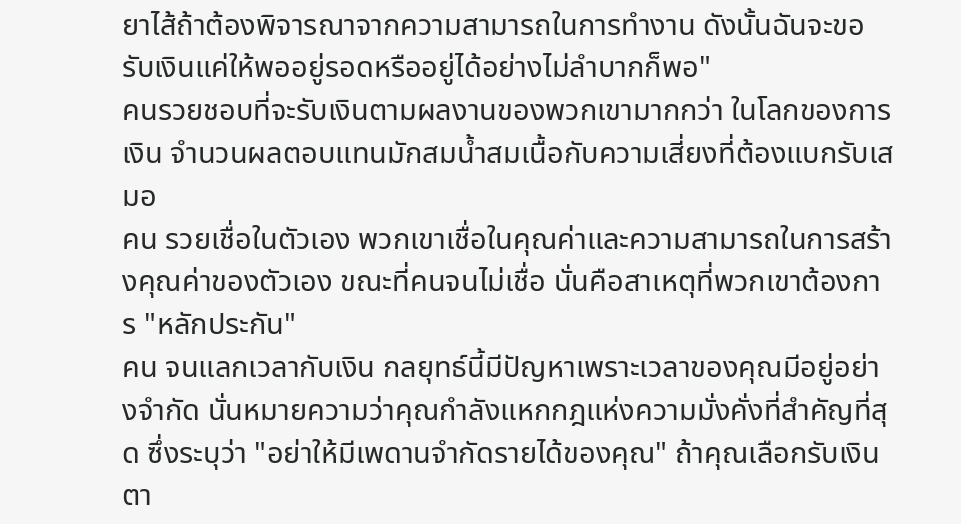ยาไส้ถ้าต้องพิจารณาจากความสามารถในการทำงาน ดังนั้นฉันจะขอรับเงินแค่ให้พออยู่รอดหรืออยู่ได้อย่างไม่ลำบากก็พอ"
คนรวยชอบที่จะรับเงินตามผลงานของพวกเขามากกว่า ในโลกของการเงิน จำนวนผลตอบแทนมักสมน้ำสมเนื้อกับความเสี่ยงที่ต้องแบกรับเสมอ
คน รวยเชื่อในตัวเอง พวกเขาเชื่อในคุณค่าและความสามารถในการสร้างคุณค่าของตัวเอง ขณะที่คนจนไม่เชื่อ นั่นคือสาเหตุที่พวกเขาต้องการ "หลักประกัน"
คน จนแลกเวลากับเงิน กลยุทธ์นี้มีปัญหาเพราะเวลาของคุณมีอยู่อย่างจำกัด นั่นหมายความว่าคุณกำลังแหกกฎแห่งความมั่งคั่งที่สำคัญที่สุด ซึ่งระบุว่า "อย่าให้มีเพดานจำกัดรายได้ของคุณ" ถ้าคุณเลือกรับเงินตา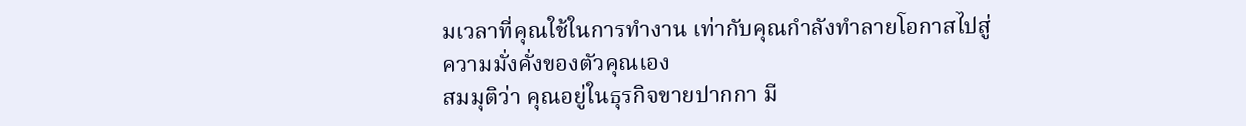มเวลาที่คุณใช้ในการทำงาน เท่ากับคุณกำลังทำลายโอกาสไปสู่ความมั่งคั่งของตัวคุณเอง
สมมุติว่า คุณอยู่ในธุรกิจขายปากกา มี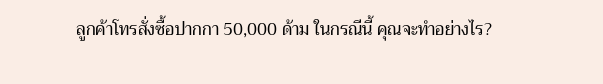ลูกค้าโทรสั่งซื้อปากกา 50,000 ด้าม ในกรณีนี้ คุณจะทำอย่างไร?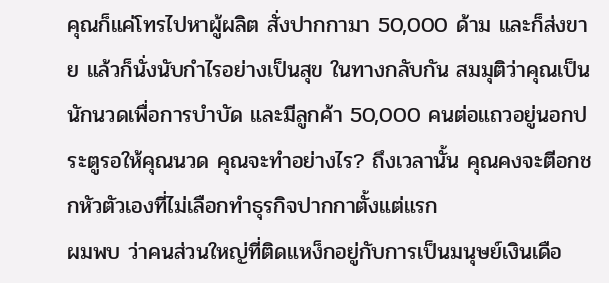คุณก็แค่โทรไปหาผู้ผลิต สั่งปากกามา 50,000 ด้าม และก็ส่งขาย แล้วก็นั่งนับกำไรอย่างเป็นสุข ในทางกลับกัน สมมุติว่าคุณเป็นนักนวดเพื่อการบำบัด และมีลูกค้า 50,000 คนต่อแถวอยู่นอกประตูรอให้คุณนวด คุณจะทำอย่างไร? ถึงเวลานั้น คุณคงจะตีอกชกหัวตัวเองที่ไม่เลือกทำธุรกิจปากกาตั้งแต่แรก
ผมพบ ว่าคนส่วนใหญ่ที่ติดแหง็กอยู่กับการเป็นมนุษย์เงินเดือ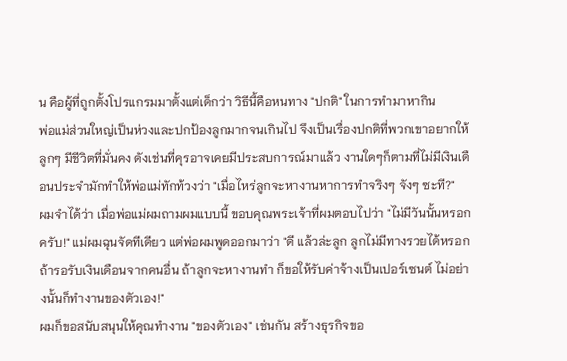น คือผู้ที่ถูกตั้งโปรแกรมมาตั้งแต่เด็กว่า วิธีนี้คือหนทาง "ปกติ" ในการทำมาหากิน
พ่อแม่ส่วนใหญ่เป็นห่วงและปกป้องลูกมากจนเกินไป จึงเป็นเรื่องปกติที่พวกเขาอยากให้ลูกๆ มีชีวิตที่มั่นคง ดังเช่นที่คุรอาจเคยมีประสบการณ์มาแล้ว งานใดๆก็ตามที่ไม่มีเงินเดือนประจำมักทำให้พ่อแม่ทักท้วงว่า "เมื่อไหร่ลูกจะหางานหาการทำจริงๆ จังๆ ซะที?"
ผมจำได้ว่า เมื่อพ่อแม่ผมถามผมแบบนี้ ขอบคุณพระเจ้าที่ผมตอบไปว่า "ไม่มีวันนั้นหรอกครับ!" แม่ผมฉุนจัดทีเดียว แต่พ่อผมพูดออกมาว่า "ดี แล้วล่ะลูก ลูกไม่มีทางรวยได้หรอกถ้ารอรับเงินเดือนจากคนอื่น ถ้าลูกจะหางานทำ ก็ขอให้รับค่าจ้างเป็นเปอร์เซนต์ ไม่อย่างนั้นก็ทำงานของตัวเอง!"
ผมก็ขอสนับสนุนให้คุณทำงาน "ของตัวเอง" เช่นกัน สร้างธุรกิจขอ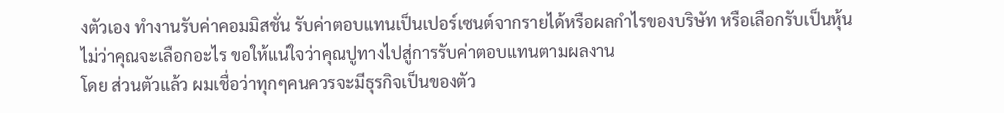งตัวเอง ทำงานรับค่าคอมมิสชั่น รับค่าตอบแทนเป็นเปอร์เซนต์จากรายได้หรือผลกำไรของบริษัท หรือเลือกรับเป็นหุ้น
ไม่ว่าคุณจะเลือกอะไร ขอให้แน่ใจว่าคุณปูทางไปสู่การรับค่าตอบแทนตามผลงาน
โดย ส่วนตัวแล้ว ผมเชื่อว่าทุกๆคนควรจะมีธุรกิจเป็นของตัว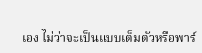เอง ไม่ว่าจะเป็นแบบเต็มตัวหรือพาร์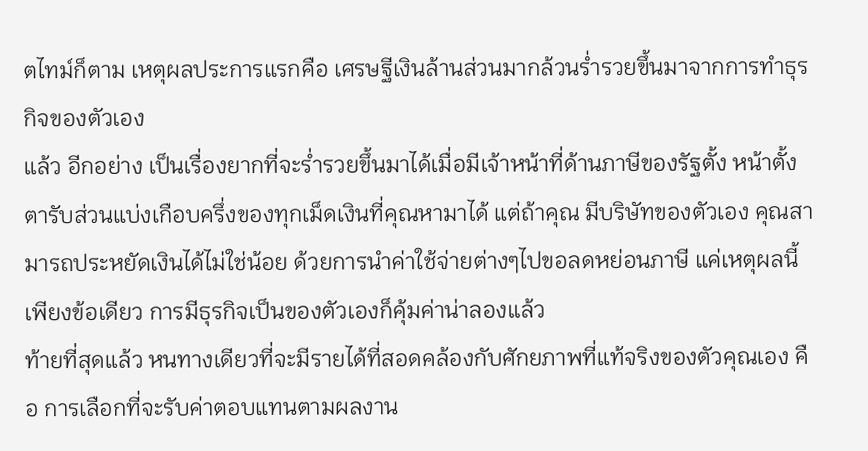ตไทม์ก็ตาม เหตุผลประการแรกคือ เศรษฐีเงินล้านส่วนมากล้วนร่ำรวยขึ้นมาจากการทำธุรกิจของตัวเอง
แล้ว อีกอย่าง เป็นเรื่องยากที่จะร่ำรวยขึ้นมาได้เมื่อมีเจ้าหน้าที่ด้านภาษีของรัฐตั้ง หน้าตั้งตารับส่วนแบ่งเกือบครึ่งของทุกเม็ดเงินที่คุณหามาได้ แต่ถ้าคุณ มีบริษัทของตัวเอง คุณสามารถประหยัดเงินได้ไม่ใช่น้อย ด้วยการนำค่าใช้จ่ายต่างๆไปขอลดหย่อนภาษี แค่เหตุผลนี้เพียงข้อเดียว การมีธุรกิจเป็นของตัวเองก็คุ้มค่าน่าลองแล้ว
ท้ายที่สุดแล้ว หนทางเดียวที่จะมีรายได้ที่สอดคล้องกับศักยภาพที่แท้จริงของตัวคุณเอง คือ การเลือกที่จะรับค่าตอบแทนตามผลงาน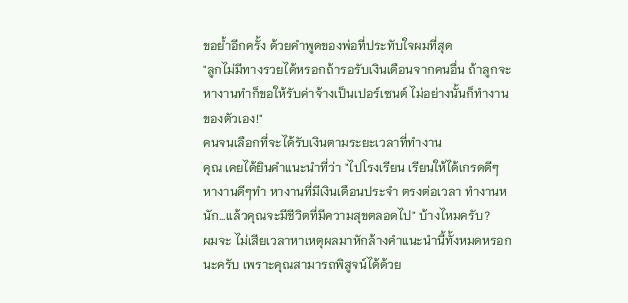ขอย้ำอีกครั้ง ด้วยคำพูดของพ่อที่ประทับใจผมที่สุด
"ลูกไม่มีทางรวยได้หรอกถ้ารอรับเงินเดือนจากคนอื่น ถ้าลูกจะหางานทำก็ขอให้รับค่าจ้างเป็นเปอร์เซนต์ ไม่อย่างนั้นก็ทำงานของตัวเอง!"
คนจนเลือกที่จะได้รับเงินตามระยะเวลาที่ทำงาน
คุณ เคยได้ยินคำแนะนำที่ว่า "ไปโรงเรียน เรียนให้ได้เกรดดีๆ หางานดีๆทำ หางานที่มีเงินเดือนประจำ ตรงต่อเวลา ทำงานหนัก...แล้วคุณจะมีชีวิตที่มีความสุขตลอดไป" บ้างไหมครับ?
ผมจะ ไม่เสียเวลาหาเหตุผลมาหักล้างคำแนะนำนี้ทั้งหมดหรอกนะครับ เพราะคุณสามารถพิสูจน์ได้ด้วย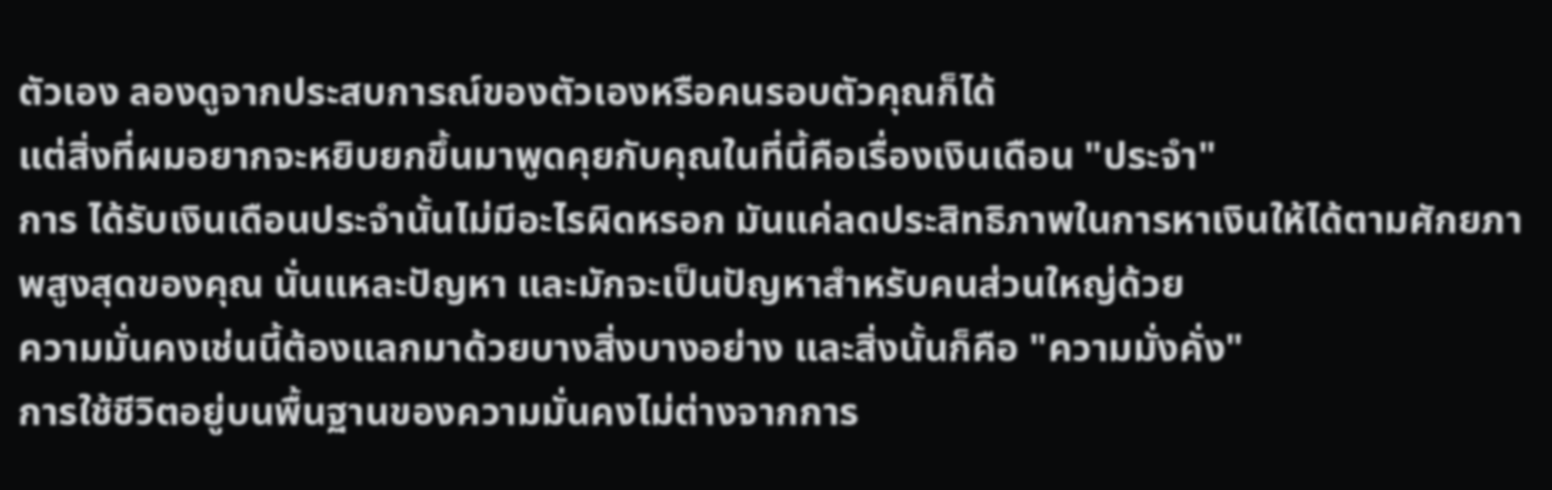ตัวเอง ลองดูจากประสบการณ์ของตัวเองหรือคนรอบตัวคุณก็ได้
แต่สิ่งที่ผมอยากจะหยิบยกขึ้นมาพูดคุยกับคุณในที่นี้คือเรื่องเงินเดือน "ประจำ"
การ ได้รับเงินเดือนประจำนั้นไม่มีอะไรผิดหรอก มันแค่ลดประสิทธิภาพในการหาเงินให้ได้ตามศักยภาพสูงสุดของคุณ นั่นแหละปัญหา และมักจะเป็นปัญหาสำหรับคนส่วนใหญ่ด้วย
ความมั่นคงเช่นนี้ต้องแลกมาด้วยบางสิ่งบางอย่าง และสิ่งนั้นก็คือ "ความมั่งคั่ง"
การใช้ชีวิตอยู่บนพื้นฐานของความมั่นคงไม่ต่างจากการ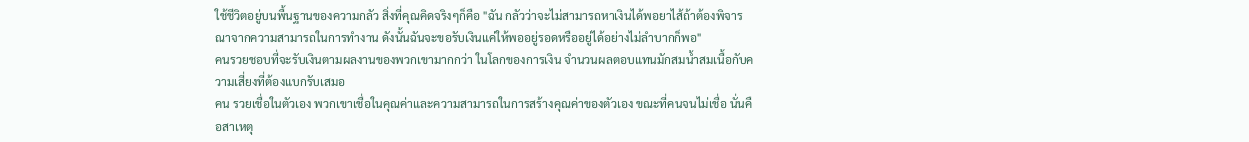ใช้ชีวิตอยู่บนพื้นฐานของความกลัว สิ่งที่คุณคิดจริงๆก็คือ "ฉัน กลัวว่าจะไม่สามารถหาเงินได้พอยาไส้ถ้าต้องพิจารณาจากความสามารถในการทำงาน ดังนั้นฉันจะขอรับเงินแค่ให้พออยู่รอดหรืออยู่ได้อย่างไม่ลำบากก็พอ"
คนรวยชอบที่จะรับเงินตามผลงานของพวกเขามากกว่า ในโลกของการเงิน จำนวนผลตอบแทนมักสมน้ำสมเนื้อกับความเสี่ยงที่ต้องแบกรับเสมอ
คน รวยเชื่อในตัวเอง พวกเขาเชื่อในคุณค่าและความสามารถในการสร้างคุณค่าของตัวเอง ขณะที่คนจนไม่เชื่อ นั่นคือสาเหตุ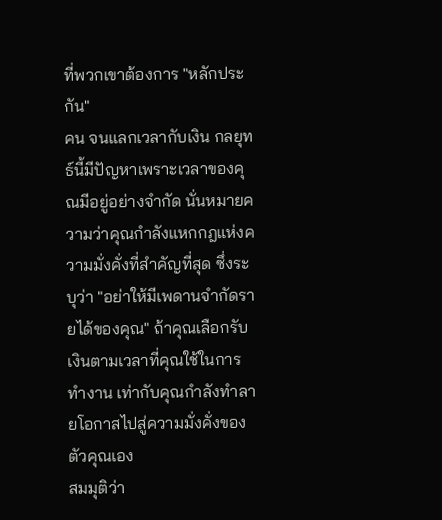ที่พวกเขาต้องการ "หลักประกัน"
คน จนแลกเวลากับเงิน กลยุทธ์นี้มีปัญหาเพราะเวลาของคุณมีอยู่อย่างจำกัด นั่นหมายความว่าคุณกำลังแหกกฎแห่งความมั่งคั่งที่สำคัญที่สุด ซึ่งระบุว่า "อย่าให้มีเพดานจำกัดรายได้ของคุณ" ถ้าคุณเลือกรับเงินตามเวลาที่คุณใช้ในการทำงาน เท่ากับคุณกำลังทำลายโอกาสไปสู่ความมั่งคั่งของตัวคุณเอง
สมมุติว่า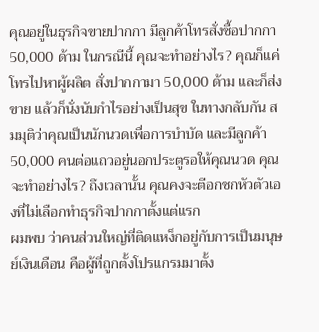คุณอยู่ในธุรกิจขายปากกา มีลูกค้าโทรสั่งซื้อปากกา 50,000 ด้าม ในกรณีนี้ คุณจะทำอย่างไร? คุณก็แค่โทรไปหาผู้ผลิต สั่งปากกามา 50,000 ด้าม และก็ส่งขาย แล้วก็นั่งนับกำไรอย่างเป็นสุข ในทางกลับกัน สมมุติว่าคุณเป็นนักนวดเพื่อการบำบัด และมีลูกค้า 50,000 คนต่อแถวอยู่นอกประตูรอให้คุณนวด คุณจะทำอย่างไร? ถึงเวลานั้น คุณคงจะตีอกชกหัวตัวเองที่ไม่เลือกทำธุรกิจปากกาตั้งแต่แรก
ผมพบ ว่าคนส่วนใหญ่ที่ติดแหง็กอยู่กับการเป็นมนุษย์เงินเดือน คือผู้ที่ถูกตั้งโปรแกรมมาตั้ง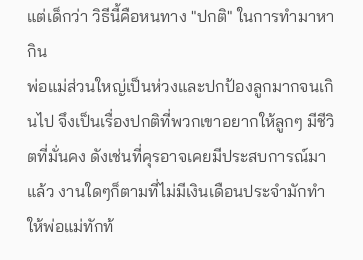แต่เด็กว่า วิธีนี้คือหนทาง "ปกติ" ในการทำมาหากิน
พ่อแม่ส่วนใหญ่เป็นห่วงและปกป้องลูกมากจนเกินไป จึงเป็นเรื่องปกติที่พวกเขาอยากให้ลูกๆ มีชีวิตที่มั่นคง ดังเช่นที่คุรอาจเคยมีประสบการณ์มาแล้ว งานใดๆก็ตามที่ไม่มีเงินเดือนประจำมักทำให้พ่อแม่ทักท้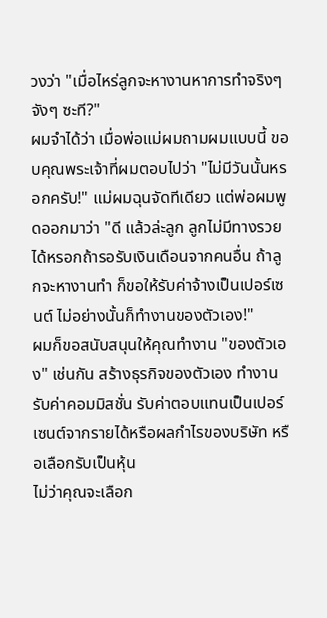วงว่า "เมื่อไหร่ลูกจะหางานหาการทำจริงๆ จังๆ ซะที?"
ผมจำได้ว่า เมื่อพ่อแม่ผมถามผมแบบนี้ ขอบคุณพระเจ้าที่ผมตอบไปว่า "ไม่มีวันนั้นหรอกครับ!" แม่ผมฉุนจัดทีเดียว แต่พ่อผมพูดออกมาว่า "ดี แล้วล่ะลูก ลูกไม่มีทางรวยได้หรอกถ้ารอรับเงินเดือนจากคนอื่น ถ้าลูกจะหางานทำ ก็ขอให้รับค่าจ้างเป็นเปอร์เซนต์ ไม่อย่างนั้นก็ทำงานของตัวเอง!"
ผมก็ขอสนับสนุนให้คุณทำงาน "ของตัวเอง" เช่นกัน สร้างธุรกิจของตัวเอง ทำงานรับค่าคอมมิสชั่น รับค่าตอบแทนเป็นเปอร์เซนต์จากรายได้หรือผลกำไรของบริษัท หรือเลือกรับเป็นหุ้น
ไม่ว่าคุณจะเลือก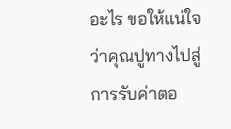อะไร ขอให้แน่ใจว่าคุณปูทางไปสู่การรับค่าตอ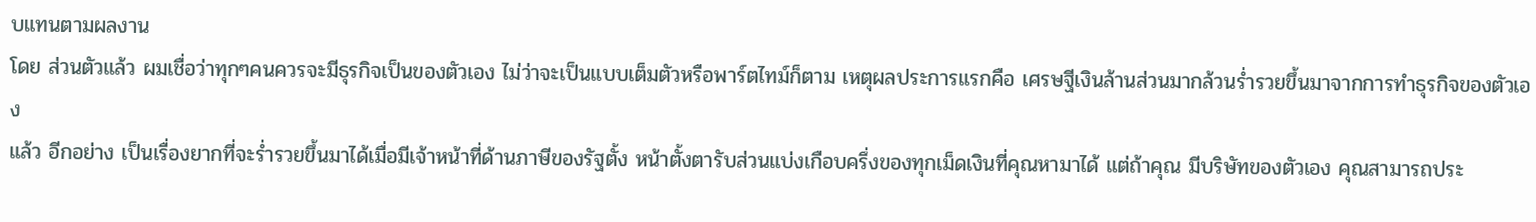บแทนตามผลงาน
โดย ส่วนตัวแล้ว ผมเชื่อว่าทุกๆคนควรจะมีธุรกิจเป็นของตัวเอง ไม่ว่าจะเป็นแบบเต็มตัวหรือพาร์ตไทม์ก็ตาม เหตุผลประการแรกคือ เศรษฐีเงินล้านส่วนมากล้วนร่ำรวยขึ้นมาจากการทำธุรกิจของตัวเอง
แล้ว อีกอย่าง เป็นเรื่องยากที่จะร่ำรวยขึ้นมาได้เมื่อมีเจ้าหน้าที่ด้านภาษีของรัฐตั้ง หน้าตั้งตารับส่วนแบ่งเกือบครึ่งของทุกเม็ดเงินที่คุณหามาได้ แต่ถ้าคุณ มีบริษัทของตัวเอง คุณสามารถประ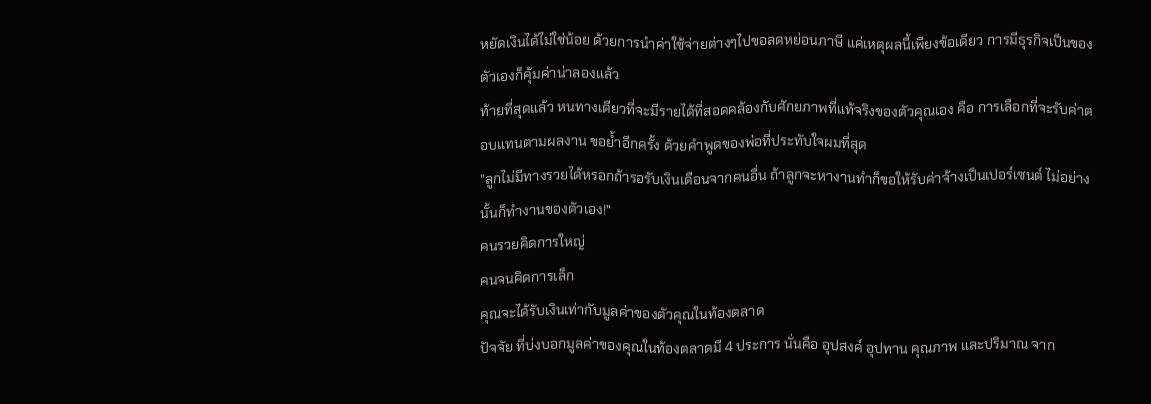หยัดเงินได้ไม่ใช่น้อย ด้วยการนำค่าใช้จ่ายต่างๆไปขอลดหย่อนภาษี แค่เหตุผลนี้เพียงข้อเดียว การมีธุรกิจเป็นของตัวเองก็คุ้มค่าน่าลองแล้ว
ท้ายที่สุดแล้ว หนทางเดียวที่จะมีรายได้ที่สอดคล้องกับศักยภาพที่แท้จริงของตัวคุณเอง คือ การเลือกที่จะรับค่าตอบแทนตามผลงาน ขอย้ำอีกครั้ง ด้วยคำพูดของพ่อที่ประทับใจผมที่สุด
"ลูกไม่มีทางรวยได้หรอกถ้ารอรับเงินเดือนจากคนอื่น ถ้าลูกจะหางานทำก็ขอให้รับค่าจ้างเป็นเปอร์เซนต์ ไม่อย่างนั้นก็ทำงานของตัวเอง!"
คนรวยคิดการใหญ่
คนจนคิดการเล็ก
คุณจะได้รับเงินเท่ากับมูลค่าของตัวคุณในท้องตลาด
ปัจจัย ที่บ่งบอกมูลค่าของคุณในท้องตลาดมี 4 ประการ นั่นคือ อุปสงค์ อุปทาน คุณภาพ และปริมาณ จาก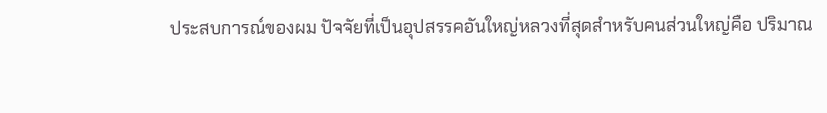ประสบการณ์ของผม ปัจจัยที่เป็นอุปสรรคอันใหญ่หลวงที่สุดสำหรับคนส่วนใหญ่คือ ปริมาณ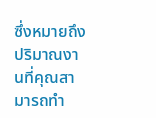ซึ่งหมายถึง ปริมาณงานที่คุณสามารถทำ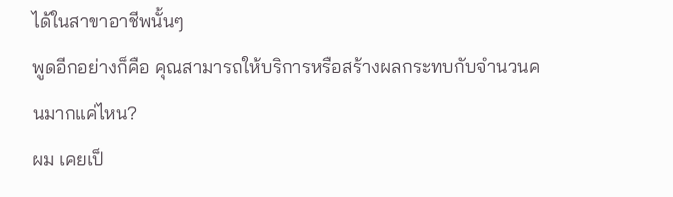ได้ในสาขาอาชีพนั้นๆ
พูดอีกอย่างก็คือ คุณสามารถให้บริการหรือสร้างผลกระทบกับจำนวนคนมากแค่ไหน?
ผม เคยเป็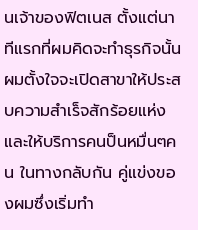นเจ้าของฟิตเนส ตั้งแต่นาทีแรกที่ผมคิดจะทำธุรกิจนั้น ผมตั้งใจจะเปิดสาขาให้ประสบความสำเร็จสักร้อยแห่งและให้บริการคนป็นหมื่นๆคน ในทางกลับกัน คู่แข่งของผมซึ่งเริ่มทำ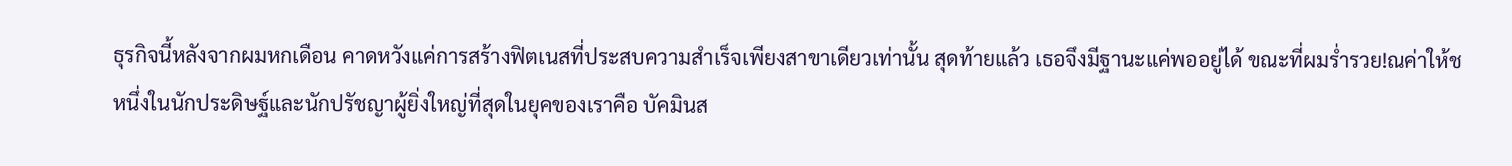ธุรกิจนี้หลังจากผมหกเดือน คาดหวังแค่การสร้างฟิตเนสที่ประสบความสำเร็จเพียงสาขาเดียวเท่านั้น สุดท้ายแล้ว เธอจึงมีฐานะแค่พออยู่ได้ ขณะที่ผมร่ำรวย!ณค่าให้ช
หนึ่งในนักประดิษฐ์และนักปรัชญาผู้ยิ่งใหญ่ที่สุดในยุคของเราคือ บัคมินส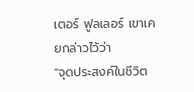เตอร์ ฟูลเลอร์ เขาเคยกล่าวไว้ว่า
"จุดประสงค์ในชีวิต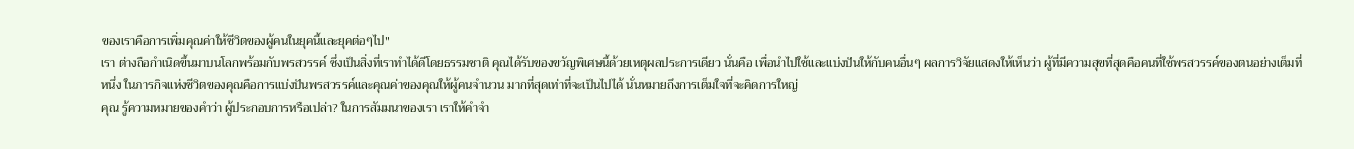ของเราคือการเพิ่มคุณค่าให้ชีวิตของผู้คนในยุคนี้และยุคต่อๆไป"
เรา ต่างถือกำเนิดขึ้นมาบนโลกพร้อมกับพรสวรรค์ ซึ่งเป็นสิ่งที่เราทำได้ดีโดยธรรมชาติ คุณได้รับของขวัญพิเศษนี้ด้วยเหตุผลประการเดียว นั่นคือ เพื่อนำไปใช้และแบ่งปันให้กับคนอื่นๆ ผลการวิจัยแสดงให้เห็นว่า ผู้ที่มีความสุขที่สุดคือคนที่ใช้พรสวรรค์ของตนอย่างเต็มที่
หนึ่ง ในภารกิจแห่งชีวิตของคุณคือการแบ่งปันพรสวรรค์และคุณค่าของคุณให้ผู้คนจำนวน มากที่สุดเท่าที่จะเป็นไปได้ นั่นหมายถึงการเต็มใจที่จะคิดการใหญ่
คุณ รู้ความหมายของคำว่า ผู้ประกอบการหรือเปล่า? ในการสัมมนาของเรา เราให้คำจำ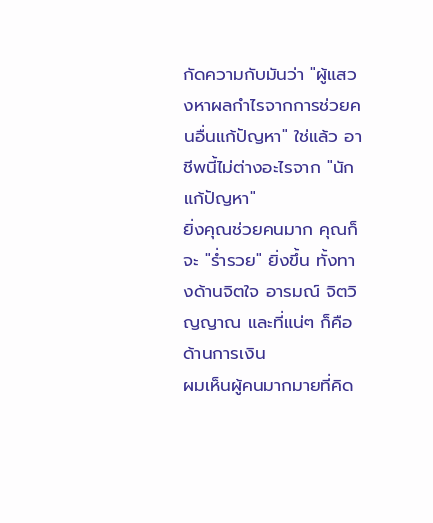กัดความกับมันว่า "ผู้แสวงหาผลกำไรจากการช่วยคนอื่นแก้ปัญหา" ใช่แล้ว อาชีพนี้ไม่ต่างอะไรจาก "นักแก้ปัญหา"
ยิ่งคุณช่วยคนมาก คุณก็จะ "ร่ำรวย" ยิ่งขึ้น ทั้งทางด้านจิตใจ อารมณ์ จิตวิญญาณ และที่แน่ๆ ก็คือ ด้านการเงิน
ผมเห็นผู้คนมากมายที่คิด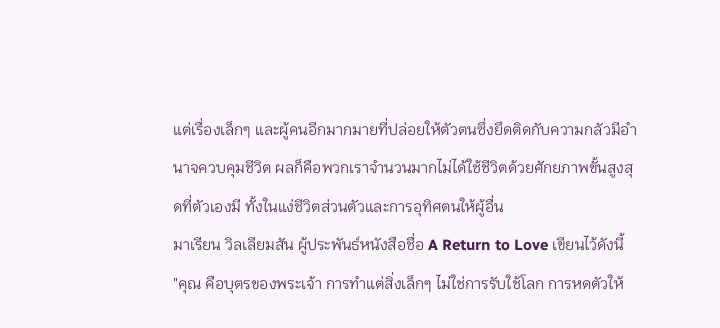แต่เรื่องเล็กๆ และผู้คนอีกมากมายที่ปล่อยให้ตัวตนซึ่งยึดติดกับความกลัวมีอำนาจควบคุมชีวิต ผลก็คือพวกเราจำนวนมากไม่ได้ใช้ชีวิตด้วยศักยภาพขั้นสูงสุดที่ตัวเองมี ทั้งในแง่ชีวิตส่วนตัวและการอุทิศตนให้ผู้อื่น
มาเรียน วิลเลียมสัน ผู้ประพันธ์หนังสือชื่อ A Return to Love เขียนไว้ดังนี้
"คุณ คือบุตรของพระเจ้า การทำแต่สิ่งเล็กๆ ไม่ใช่การรับใช้โลก การหดตัวให้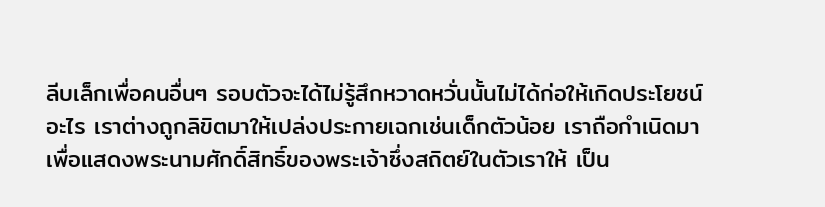ลีบเล็กเพื่อคนอื่นๆ รอบตัวจะได้ไม่รู้สึกหวาดหวั่นนั้นไม่ได้ก่อให้เกิดประโยชน์อะไร เราต่างถูกลิขิตมาให้เปล่งประกายเฉกเช่นเด็กตัวน้อย เราถือกำเนิดมาเพื่อแสดงพระนามศักดิ์สิทธิ์ของพระเจ้าซึ่งสถิตย์ในตัวเราให้ เป็น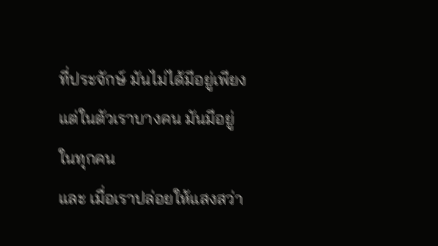ที่ประจักษ์ มันไม่ได้มีอยู่เพียงแต่ในตัวเราบางคน มันมีอยู่ในทุกคน
และ เมื่อเราปล่อยให้แสงสว่า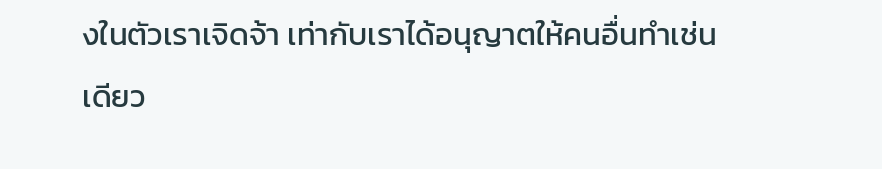งในตัวเราเจิดจ้า เท่ากับเราได้อนุญาตให้คนอื่นทำเช่นเดียว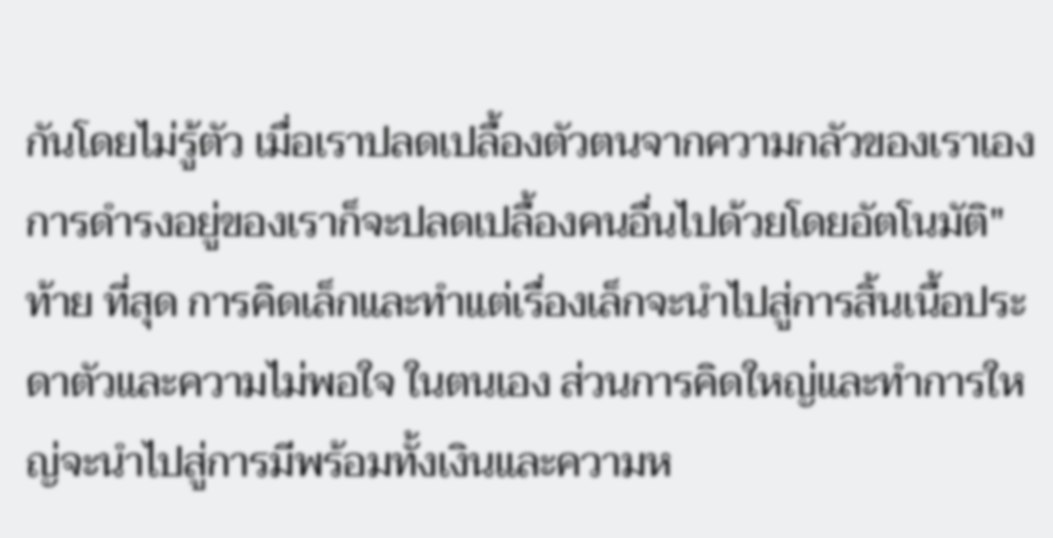กันโดยไม่รู้ตัว เมื่อเราปลดเปลื้องตัวตนจากความกลัวของเราเอง การดำรงอยู่ของเราก็จะปลดเปลื้องคนอื่นไปด้วยโดยอัตโนมัติ"
ท้าย ที่สุด การคิดเล็กและทำแต่เรื่องเล็กจะนำไปสู่การสิ้นเนื้อประดาตัวและความไม่พอใจ ในตนเอง ส่วนการคิดใหญ่และทำการใหญ่จะนำไปสู่การมีพร้อมทั้งเงินและความห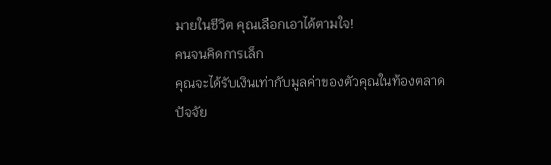มายในชีวิต คุณเลือกเอาได้ตามใจ!
คนจนคิดการเล็ก
คุณจะได้รับเงินเท่ากับมูลค่าของตัวคุณในท้องตลาด
ปัจจัย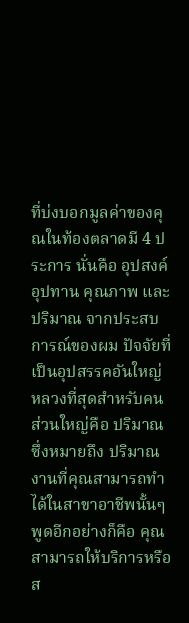ที่บ่งบอกมูลค่าของคุณในท้องตลาดมี 4 ประการ นั่นคือ อุปสงค์ อุปทาน คุณภาพ และปริมาณ จากประสบการณ์ของผม ปัจจัยที่เป็นอุปสรรคอันใหญ่หลวงที่สุดสำหรับคนส่วนใหญ่คือ ปริมาณ ซึ่งหมายถึง ปริมาณงานที่คุณสามารถทำได้ในสาขาอาชีพนั้นๆ
พูดอีกอย่างก็คือ คุณสามารถให้บริการหรือส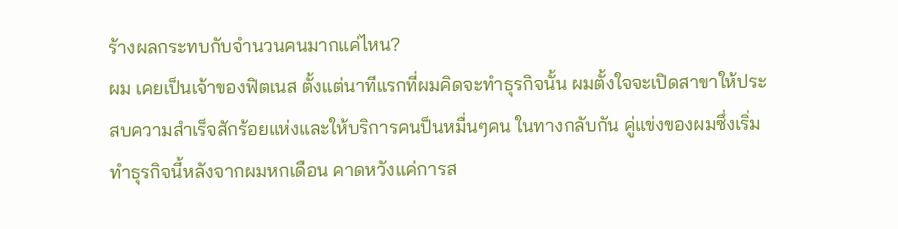ร้างผลกระทบกับจำนวนคนมากแค่ไหน?
ผม เคยเป็นเจ้าของฟิตเนส ตั้งแต่นาทีแรกที่ผมคิดจะทำธุรกิจนั้น ผมตั้งใจจะเปิดสาขาให้ประสบความสำเร็จสักร้อยแห่งและให้บริการคนป็นหมื่นๆคน ในทางกลับกัน คู่แข่งของผมซึ่งเริ่มทำธุรกิจนี้หลังจากผมหกเดือน คาดหวังแค่การส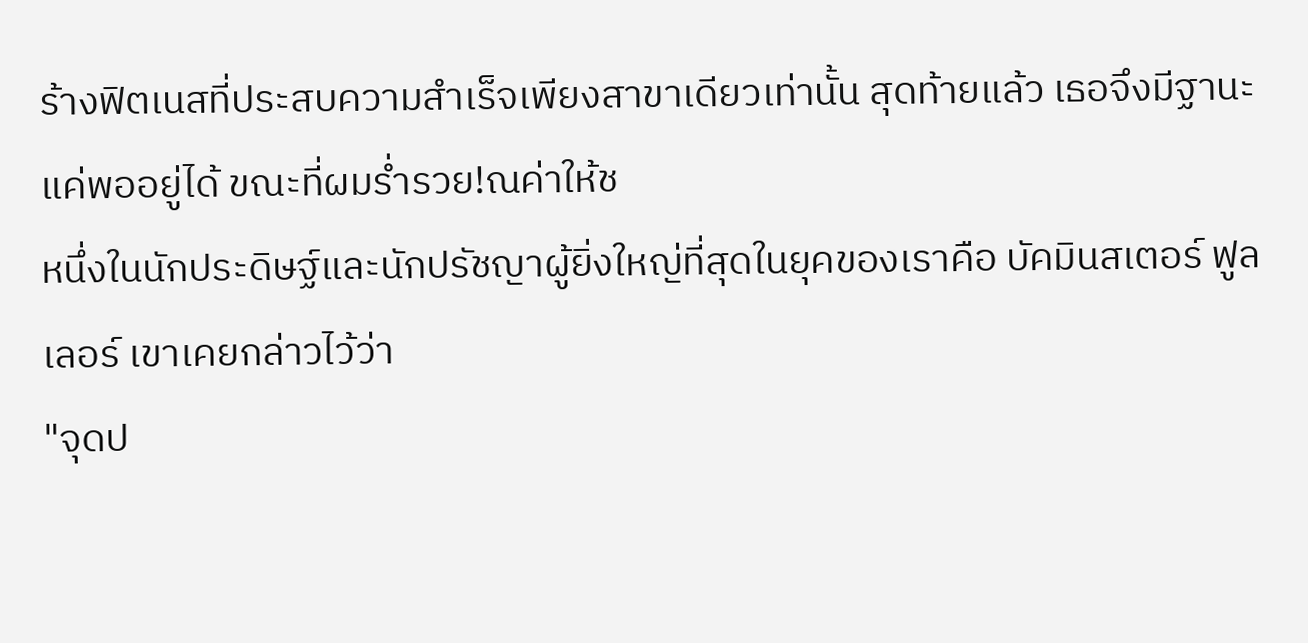ร้างฟิตเนสที่ประสบความสำเร็จเพียงสาขาเดียวเท่านั้น สุดท้ายแล้ว เธอจึงมีฐานะแค่พออยู่ได้ ขณะที่ผมร่ำรวย!ณค่าให้ช
หนึ่งในนักประดิษฐ์และนักปรัชญาผู้ยิ่งใหญ่ที่สุดในยุคของเราคือ บัคมินสเตอร์ ฟูลเลอร์ เขาเคยกล่าวไว้ว่า
"จุดป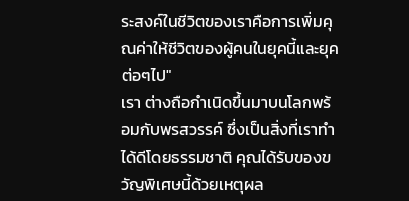ระสงค์ในชีวิตของเราคือการเพิ่มคุณค่าให้ชีวิตของผู้คนในยุคนี้และยุคต่อๆไป"
เรา ต่างถือกำเนิดขึ้นมาบนโลกพร้อมกับพรสวรรค์ ซึ่งเป็นสิ่งที่เราทำได้ดีโดยธรรมชาติ คุณได้รับของขวัญพิเศษนี้ด้วยเหตุผล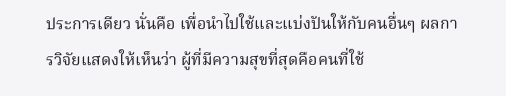ประการเดียว นั่นคือ เพื่อนำไปใช้และแบ่งปันให้กับคนอื่นๆ ผลการวิจัยแสดงให้เห็นว่า ผู้ที่มีความสุขที่สุดคือคนที่ใช้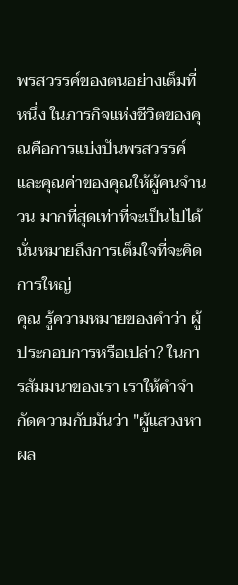พรสวรรค์ของตนอย่างเต็มที่
หนึ่ง ในภารกิจแห่งชีวิตของคุณคือการแบ่งปันพรสวรรค์และคุณค่าของคุณให้ผู้คนจำนวน มากที่สุดเท่าที่จะเป็นไปได้ นั่นหมายถึงการเต็มใจที่จะคิดการใหญ่
คุณ รู้ความหมายของคำว่า ผู้ประกอบการหรือเปล่า? ในการสัมมนาของเรา เราให้คำจำกัดความกับมันว่า "ผู้แสวงหาผล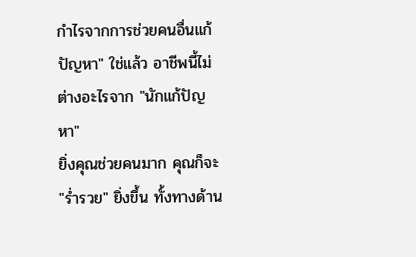กำไรจากการช่วยคนอื่นแก้ปัญหา" ใช่แล้ว อาชีพนี้ไม่ต่างอะไรจาก "นักแก้ปัญหา"
ยิ่งคุณช่วยคนมาก คุณก็จะ "ร่ำรวย" ยิ่งขึ้น ทั้งทางด้าน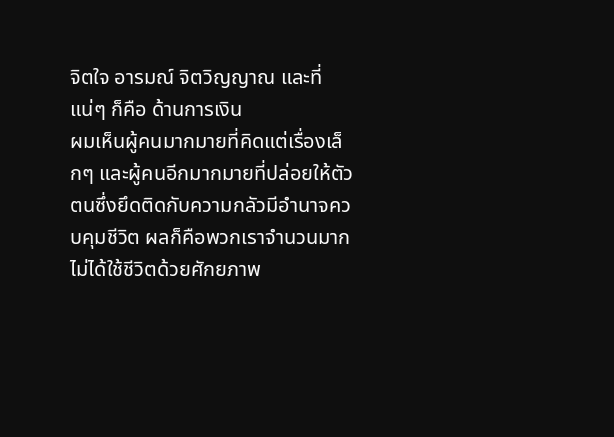จิตใจ อารมณ์ จิตวิญญาณ และที่แน่ๆ ก็คือ ด้านการเงิน
ผมเห็นผู้คนมากมายที่คิดแต่เรื่องเล็กๆ และผู้คนอีกมากมายที่ปล่อยให้ตัวตนซึ่งยึดติดกับความกลัวมีอำนาจควบคุมชีวิต ผลก็คือพวกเราจำนวนมากไม่ได้ใช้ชีวิตด้วยศักยภาพ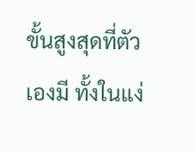ขั้นสูงสุดที่ตัวเองมี ทั้งในแง่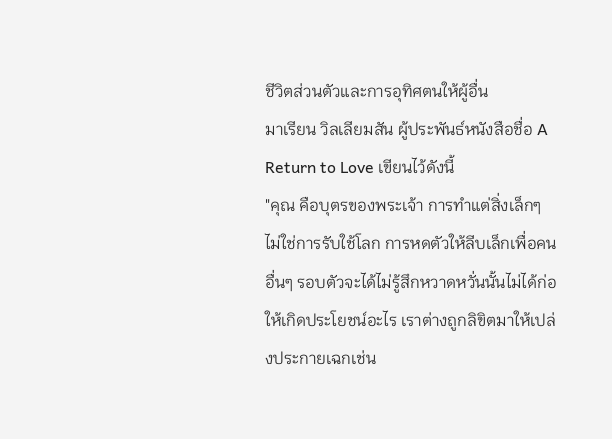ชีวิตส่วนตัวและการอุทิศตนให้ผู้อื่น
มาเรียน วิลเลียมสัน ผู้ประพันธ์หนังสือชื่อ A Return to Love เขียนไว้ดังนี้
"คุณ คือบุตรของพระเจ้า การทำแต่สิ่งเล็กๆ ไม่ใช่การรับใช้โลก การหดตัวให้ลีบเล็กเพื่อคนอื่นๆ รอบตัวจะได้ไม่รู้สึกหวาดหวั่นนั้นไม่ได้ก่อให้เกิดประโยชน์อะไร เราต่างถูกลิขิตมาให้เปล่งประกายเฉกเช่น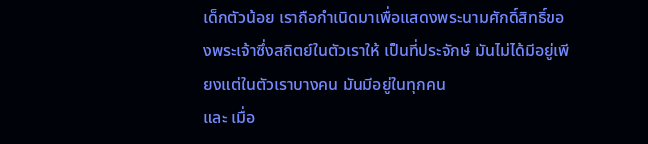เด็กตัวน้อย เราถือกำเนิดมาเพื่อแสดงพระนามศักดิ์สิทธิ์ของพระเจ้าซึ่งสถิตย์ในตัวเราให้ เป็นที่ประจักษ์ มันไม่ได้มีอยู่เพียงแต่ในตัวเราบางคน มันมีอยู่ในทุกคน
และ เมื่อ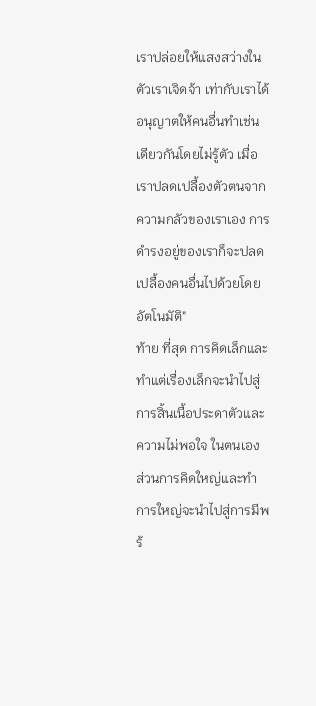เราปล่อยให้แสงสว่างในตัวเราเจิดจ้า เท่ากับเราได้อนุญาตให้คนอื่นทำเช่นเดียวกันโดยไม่รู้ตัว เมื่อเราปลดเปลื้องตัวตนจากความกลัวของเราเอง การดำรงอยู่ของเราก็จะปลดเปลื้องคนอื่นไปด้วยโดยอัตโนมัติ"
ท้าย ที่สุด การคิดเล็กและทำแต่เรื่องเล็กจะนำไปสู่การสิ้นเนื้อประดาตัวและความไม่พอใจ ในตนเอง ส่วนการคิดใหญ่และทำการใหญ่จะนำไปสู่การมีพร้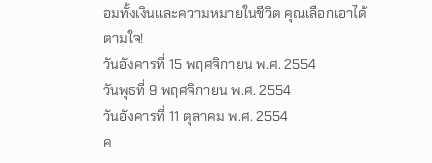อมทั้งเงินและความหมายในชีวิต คุณเลือกเอาได้ตามใจ!
วันอังคารที่ 15 พฤศจิกายน พ.ศ. 2554
วันพุธที่ 9 พฤศจิกายน พ.ศ. 2554
วันอังคารที่ 11 ตุลาคม พ.ศ. 2554
ค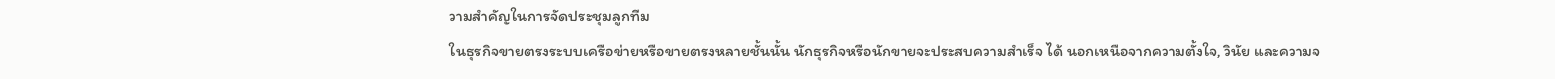วามสำคัญในการจัดประชุมลูกทีม
ในธุรกิจขายตรงระบบเครือข่ายหรือขายตรงหลายชั้นนั้น นักธุรกิจหรือนักขายจะประสบความสำเร็จ ได้ นอกเหนือจากความตั้งใจ, วินัย และความจ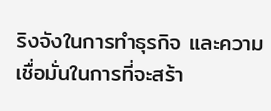ริงจังในการทำธุรกิจ และความเชื่อมั่นในการที่จะสร้า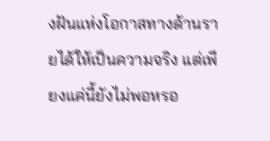งฝันแห่งโอกาสทางด้านรายได้ให้เป็นความจริง แต่เพียงแค่นี้ยังไม่พอหรอ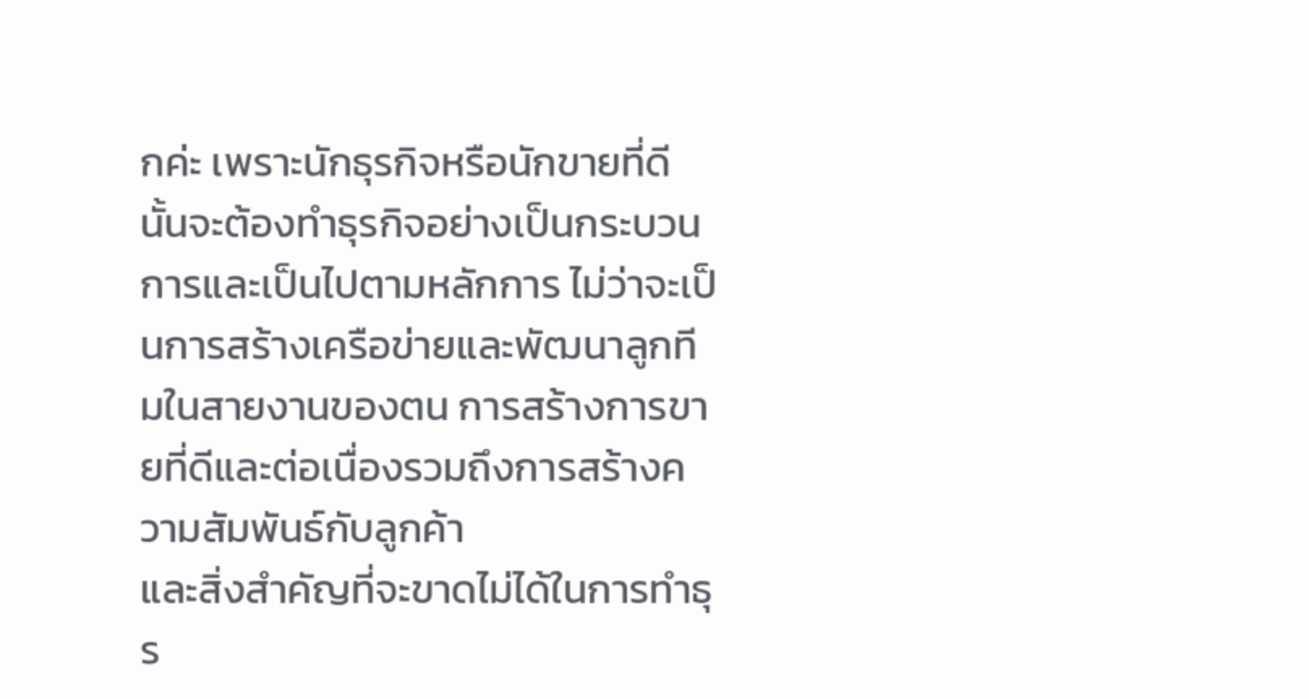กค่ะ เพราะนักธุรกิจหรือนักขายที่ดีนั้นจะต้องทำธุรกิจอย่างเป็นกระบวนการและเป็นไปตามหลักการ ไม่ว่าจะเป็นการสร้างเครือข่ายและพัฒนาลูกทีมในสายงานของตน การสร้างการขายที่ดีและต่อเนื่องรวมถึงการสร้างความสัมพันธ์กับลูกค้า
และสิ่งสำคัญที่จะขาดไม่ได้ในการทำธุร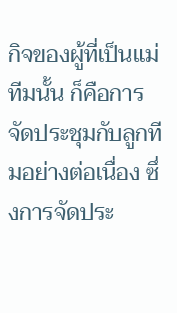กิจของผู้ที่เป็นแม่ทีมนั้น ก็คือการจัดประชุมกับลูกทีมอย่างต่อเนื่อง ซึ่งการจัดประ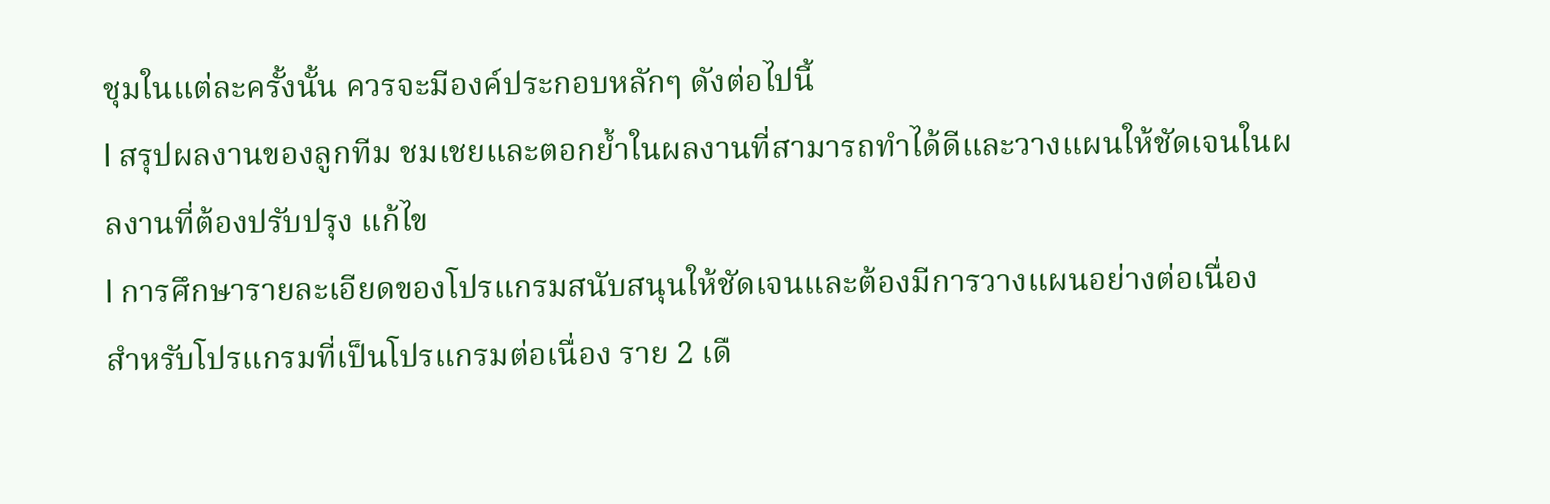ชุมในแต่ละครั้งนั้น ควรจะมีองค์ประกอบหลักๆ ดังต่อไปนี้
l สรุปผลงานของลูกทีม ชมเชยและตอกย้ำในผลงานที่สามารถทำได้ดีและวางแผนให้ชัดเจนในผลงานที่ต้องปรับปรุง แก้ไข
l การศึกษารายละเอียดของโปรแกรมสนับสนุนให้ชัดเจนและต้องมีการวางแผนอย่างต่อเนื่อง สำหรับโปรแกรมที่เป็นโปรแกรมต่อเนื่อง ราย 2 เดื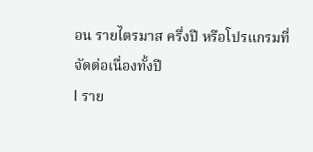อน รายไตรมาส ครึ่งปี หรือโปรแกรมที่จัดต่อเนื่องทั้งปี
l ราย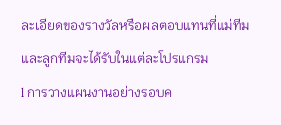ละเอียดของรางวัลหรือผลตอบแทนที่แม่ทีมและลูกทีมจะได้รับในแต่ละโปรแกรม
l การวางแผนงานอย่างรอบค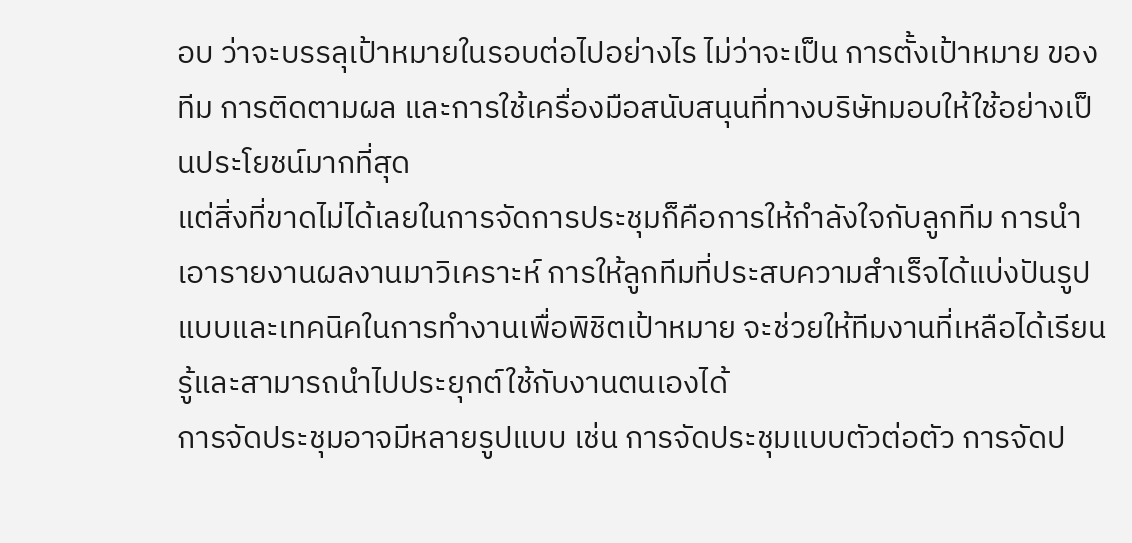อบ ว่าจะบรรลุเป้าหมายในรอบต่อไปอย่างไร ไม่ว่าจะเป็น การตั้งเป้าหมาย ของทีม การติดตามผล และการใช้เครื่องมือสนับสนุนที่ทางบริษัทมอบให้ใช้อย่างเป็นประโยชน์มากที่สุด
แต่สิ่งที่ขาดไม่ได้เลยในการจัดการประชุมก็คือการให้กำลังใจกับลูกทีม การนำเอารายงานผลงานมาวิเคราะห์ การให้ลูกทีมที่ประสบความสำเร็จได้แบ่งปันรูปแบบและเทคนิคในการทำงานเพื่อพิชิตเป้าหมาย จะช่วยให้ทีมงานที่เหลือได้เรียนรู้และสามารถนำไปประยุกต์ใช้กับงานตนเองได้
การจัดประชุมอาจมีหลายรูปแบบ เช่น การจัดประชุมแบบตัวต่อตัว การจัดป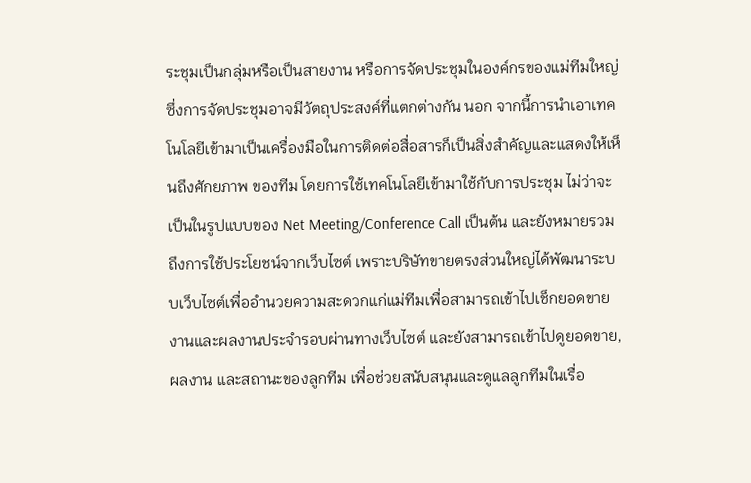ระชุมเป็นกลุ่มหรือเป็นสายงาน หรือการจัดประชุมในองค์กรของแม่ทีมใหญ่ ซึ่งการจัดประชุมอาจมีวัตถุประสงค์ที่แตกต่างกัน นอก จากนี้การนำเอาเทคโนโลยีเข้ามาเป็นเครื่องมือในการติดต่อสื่อสารก็เป็นสิ่งสำคัญและแสดงให้เห็นถึงศักยภาพ ของทีม โดยการใช้เทคโนโลยีเข้ามาใช้กับการประชุม ไม่ว่าจะเป็นในรูปแบบของ Net Meeting/Conference Call เป็นต้น และยังหมายรวมถึงการใช้ประโยชน์จากเว็บไซต์ เพราะบริษัทขายตรงส่วนใหญ่ได้พัฒนาระบบเว็บไซต์เพื่ออำนวยความสะดวกแก่แม่ทีมเพื่อสามารถเข้าไปเช็กยอดขายงานและผลงานประจำรอบผ่านทางเว็บไซต์ และยังสามารถเข้าไปดูยอดขาย, ผลงาน และสถานะของลูกทีม เพื่อช่วยสนับสนุนและดูแลลูกทีมในเรื่อ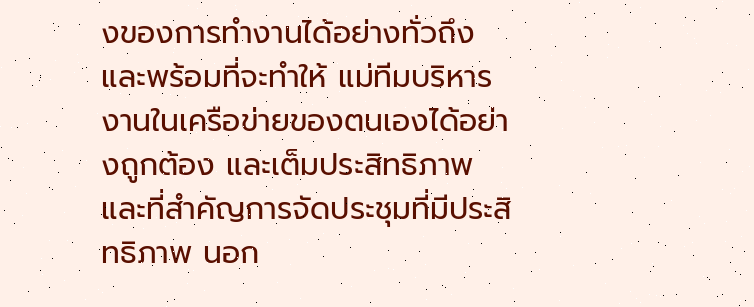งของการทำงานได้อย่างทั่วถึง และพร้อมที่จะทำให้ แม่ทีมบริหารงานในเครือข่ายของตนเองได้อย่างถูกต้อง และเต็มประสิทธิภาพ
และที่สำคัญการจัดประชุมที่มีประสิทธิภาพ นอก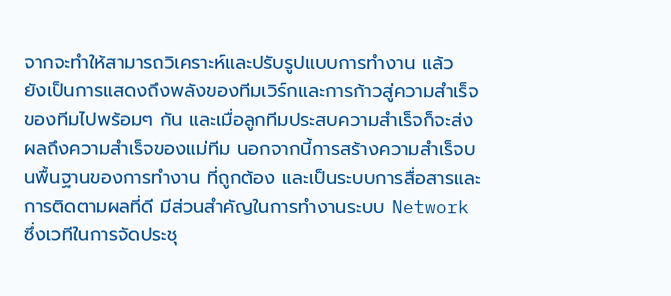จากจะทำให้สามารถวิเคราะห์และปรับรูปแบบการทำงาน แล้ว ยังเป็นการแสดงถึงพลังของทีมเวิร์กและการก้าวสู่ความสำเร็จของทีมไปพร้อมๆ กัน และเมื่อลูกทีมประสบความสำเร็จก็จะส่งผลถึงความสำเร็จของแม่ทีม นอกจากนี้การสร้างความสำเร็จบนพื้นฐานของการทำงาน ที่ถูกต้อง และเป็นระบบการสื่อสารและการติดตามผลที่ดี มีส่วนสำคัญในการทำงานระบบ Network ซึ่งเวทีในการจัดประชุ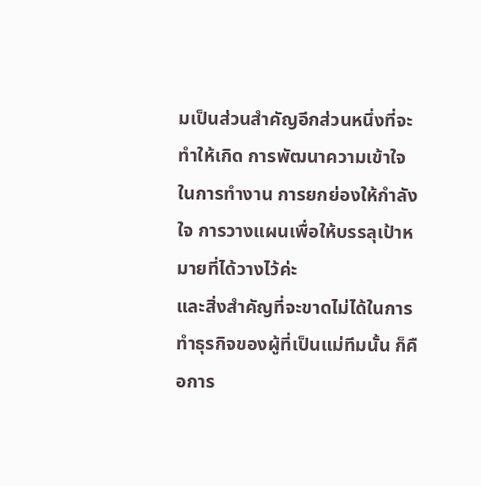มเป็นส่วนสำคัญอีกส่วนหนึ่งที่จะทำให้เกิด การพัฒนาความเข้าใจในการทำงาน การยกย่องให้กำลัง ใจ การวางแผนเพื่อให้บรรลุเป้าหมายที่ได้วางไว้ค่ะ
และสิ่งสำคัญที่จะขาดไม่ได้ในการทำธุรกิจของผู้ที่เป็นแม่ทีมนั้น ก็คือการ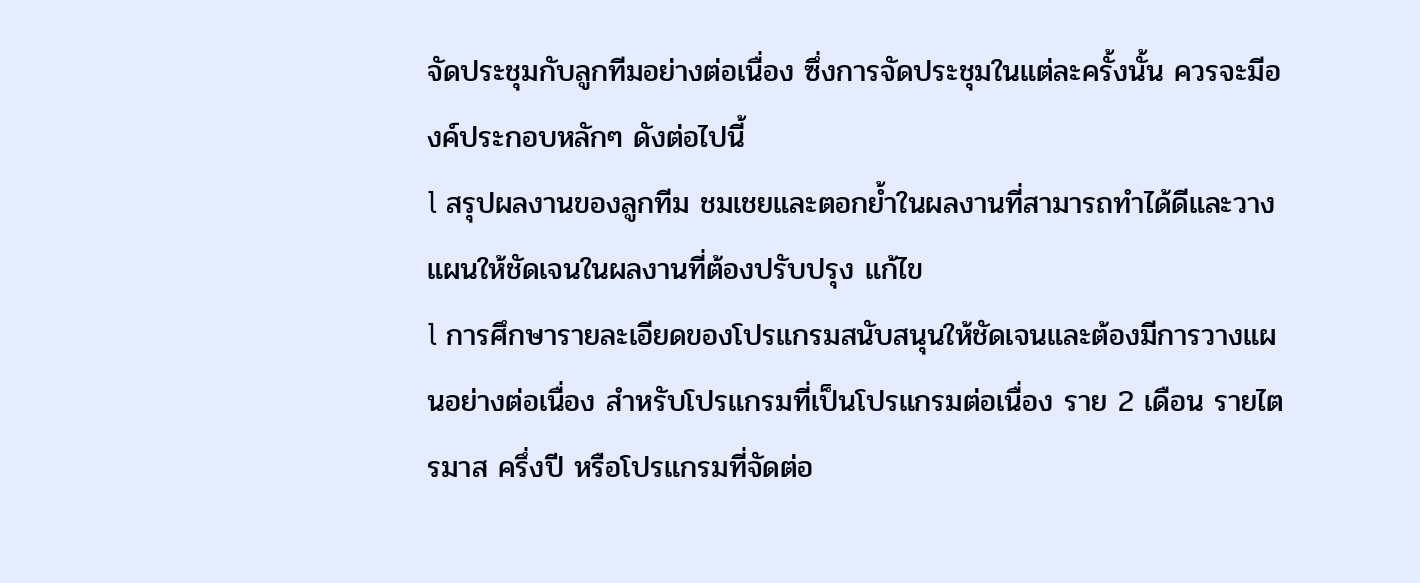จัดประชุมกับลูกทีมอย่างต่อเนื่อง ซึ่งการจัดประชุมในแต่ละครั้งนั้น ควรจะมีองค์ประกอบหลักๆ ดังต่อไปนี้
l สรุปผลงานของลูกทีม ชมเชยและตอกย้ำในผลงานที่สามารถทำได้ดีและวางแผนให้ชัดเจนในผลงานที่ต้องปรับปรุง แก้ไข
l การศึกษารายละเอียดของโปรแกรมสนับสนุนให้ชัดเจนและต้องมีการวางแผนอย่างต่อเนื่อง สำหรับโปรแกรมที่เป็นโปรแกรมต่อเนื่อง ราย 2 เดือน รายไตรมาส ครึ่งปี หรือโปรแกรมที่จัดต่อ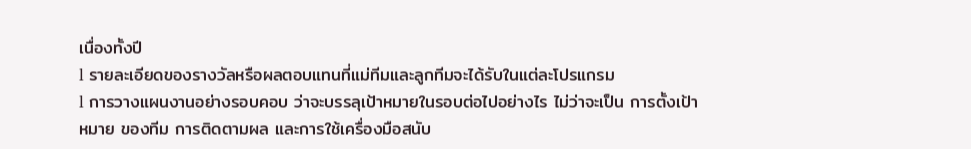เนื่องทั้งปี
l รายละเอียดของรางวัลหรือผลตอบแทนที่แม่ทีมและลูกทีมจะได้รับในแต่ละโปรแกรม
l การวางแผนงานอย่างรอบคอบ ว่าจะบรรลุเป้าหมายในรอบต่อไปอย่างไร ไม่ว่าจะเป็น การตั้งเป้าหมาย ของทีม การติดตามผล และการใช้เครื่องมือสนับ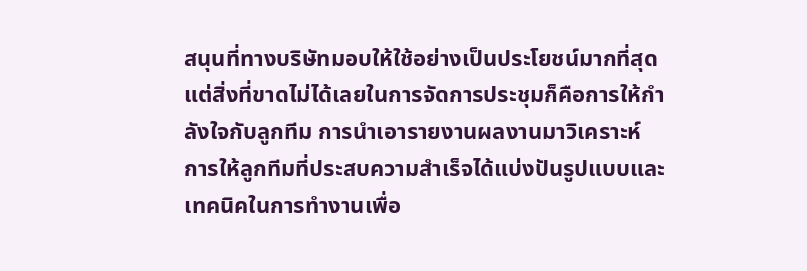สนุนที่ทางบริษัทมอบให้ใช้อย่างเป็นประโยชน์มากที่สุด
แต่สิ่งที่ขาดไม่ได้เลยในการจัดการประชุมก็คือการให้กำลังใจกับลูกทีม การนำเอารายงานผลงานมาวิเคราะห์ การให้ลูกทีมที่ประสบความสำเร็จได้แบ่งปันรูปแบบและเทคนิคในการทำงานเพื่อ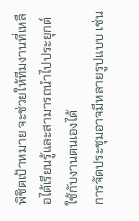พิชิตเป้าหมาย จะช่วยให้ทีมงานที่เหลือได้เรียนรู้และสามารถนำไปประยุกต์ใช้กับงานตนเองได้
การจัดประชุมอาจมีหลายรูปแบบ เช่น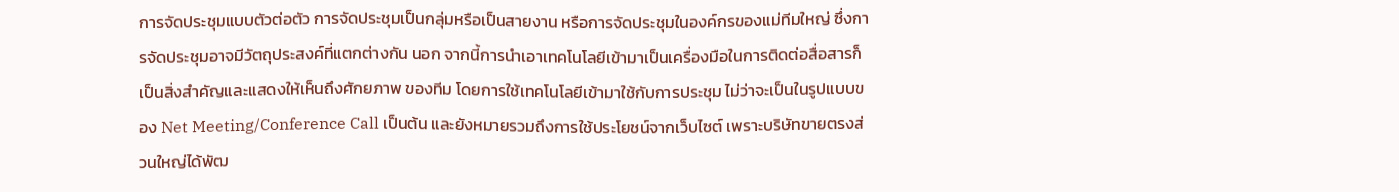การจัดประชุมแบบตัวต่อตัว การจัดประชุมเป็นกลุ่มหรือเป็นสายงาน หรือการจัดประชุมในองค์กรของแม่ทีมใหญ่ ซึ่งการจัดประชุมอาจมีวัตถุประสงค์ที่แตกต่างกัน นอก จากนี้การนำเอาเทคโนโลยีเข้ามาเป็นเครื่องมือในการติดต่อสื่อสารก็เป็นสิ่งสำคัญและแสดงให้เห็นถึงศักยภาพ ของทีม โดยการใช้เทคโนโลยีเข้ามาใช้กับการประชุม ไม่ว่าจะเป็นในรูปแบบของ Net Meeting/Conference Call เป็นต้น และยังหมายรวมถึงการใช้ประโยชน์จากเว็บไซต์ เพราะบริษัทขายตรงส่วนใหญ่ได้พัฒ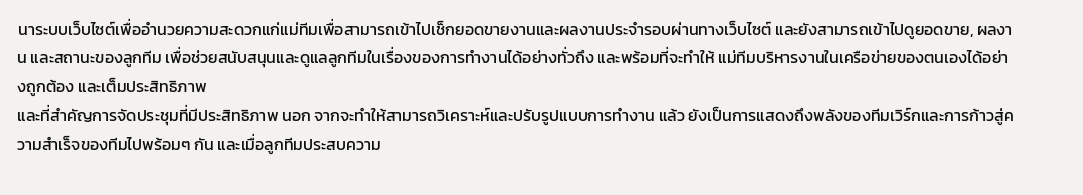นาระบบเว็บไซต์เพื่ออำนวยความสะดวกแก่แม่ทีมเพื่อสามารถเข้าไปเช็กยอดขายงานและผลงานประจำรอบผ่านทางเว็บไซต์ และยังสามารถเข้าไปดูยอดขาย, ผลงาน และสถานะของลูกทีม เพื่อช่วยสนับสนุนและดูแลลูกทีมในเรื่องของการทำงานได้อย่างทั่วถึง และพร้อมที่จะทำให้ แม่ทีมบริหารงานในเครือข่ายของตนเองได้อย่างถูกต้อง และเต็มประสิทธิภาพ
และที่สำคัญการจัดประชุมที่มีประสิทธิภาพ นอก จากจะทำให้สามารถวิเคราะห์และปรับรูปแบบการทำงาน แล้ว ยังเป็นการแสดงถึงพลังของทีมเวิร์กและการก้าวสู่ความสำเร็จของทีมไปพร้อมๆ กัน และเมื่อลูกทีมประสบความ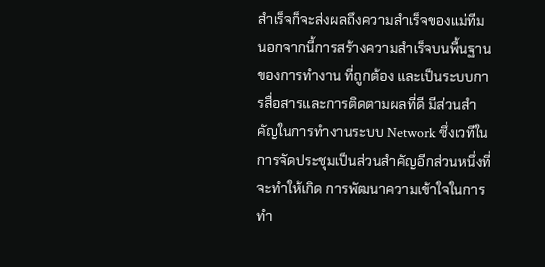สำเร็จก็จะส่งผลถึงความสำเร็จของแม่ทีม นอกจากนี้การสร้างความสำเร็จบนพื้นฐานของการทำงาน ที่ถูกต้อง และเป็นระบบการสื่อสารและการติดตามผลที่ดี มีส่วนสำคัญในการทำงานระบบ Network ซึ่งเวทีในการจัดประชุมเป็นส่วนสำคัญอีกส่วนหนึ่งที่จะทำให้เกิด การพัฒนาความเข้าใจในการทำ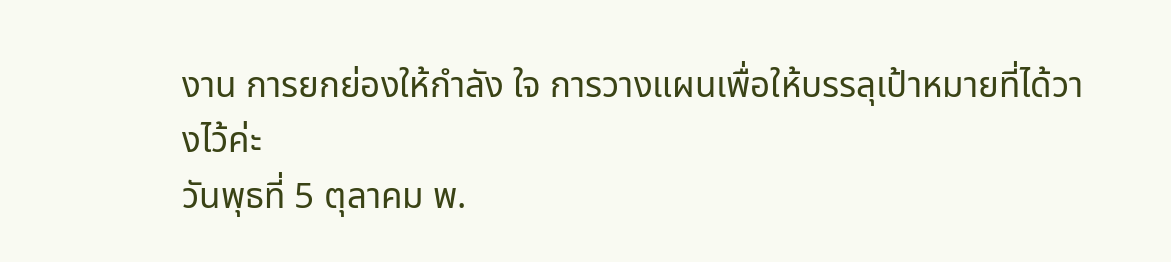งาน การยกย่องให้กำลัง ใจ การวางแผนเพื่อให้บรรลุเป้าหมายที่ได้วางไว้ค่ะ
วันพุธที่ 5 ตุลาคม พ.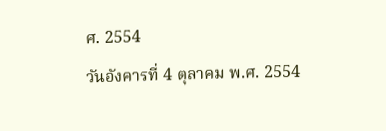ศ. 2554
วันอังคารที่ 4 ตุลาคม พ.ศ. 2554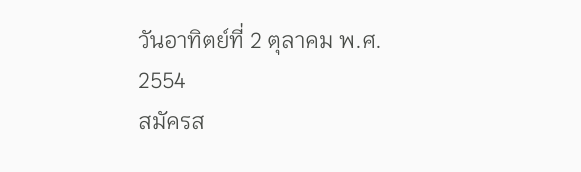วันอาทิตย์ที่ 2 ตุลาคม พ.ศ. 2554
สมัครส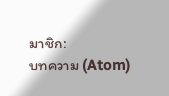มาชิก:
บทความ (Atom)